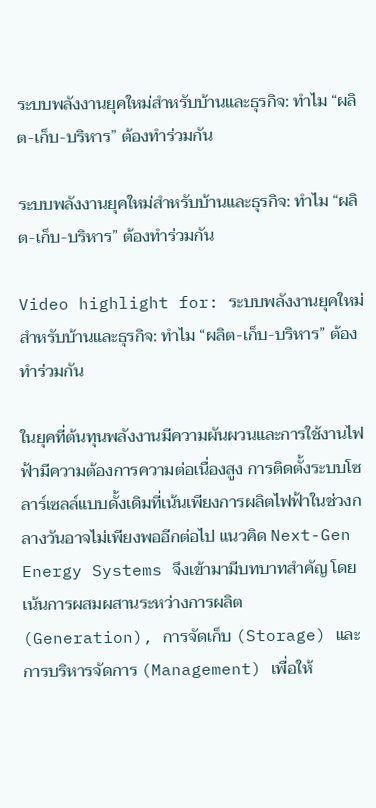ระบบพลังงานยุคใหม่สำหรับบ้านและธุรกิจ: ทำไม “ผลิต-เก็บ-บริหาร” ต้องทำร่วมกัน

ระบบพลังงานยุคใหม่สำหรับบ้านและธุรกิจ: ทำไม “ผลิต-เก็บ-บริหาร” ต้องทำร่วมกัน

Video highlight for: ระบบพลังงานยุคใหม่สำหรับบ้านและธุรกิจ: ทำไม “ผลิต-เก็บ-บริหาร” ต้องทำร่วมกัน

ในยุคที่ต้นทุนพลังงานมีความผันผวนและการใช้งานไฟฟ้ามีความต้องการความต่อเนื่องสูง การติดตั้งระบบโซลาร์เซลล์แบบดั้งเดิมที่เน้นเพียงการผลิตไฟฟ้าในช่วงกลางวันอาจไม่เพียงพออีกต่อไป แนวคิด Next-Gen Energy Systems จึงเข้ามามีบทบาทสำคัญ โดยเน้นการผสมผสานระหว่างการผลิต (Generation), การจัดเก็บ (Storage) และการบริหารจัดการ (Management) เพื่อให้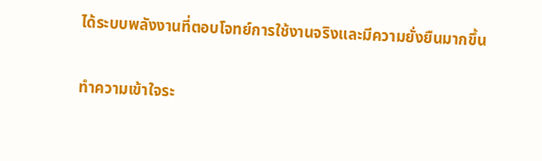ได้ระบบพลังงานที่ตอบโจทย์การใช้งานจริงและมีความยั่งยืนมากขึ้น

ทำความเข้าใจระ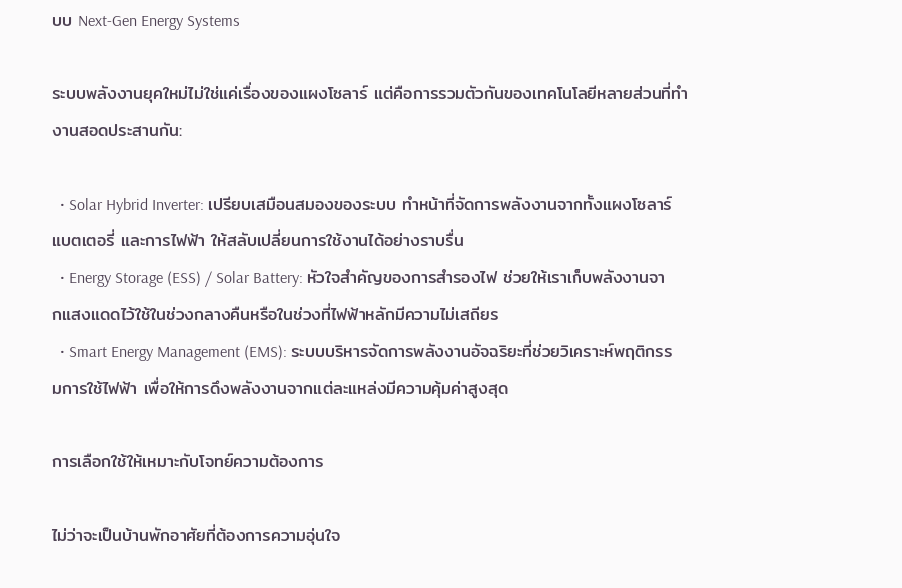บบ Next-Gen Energy Systems

ระบบพลังงานยุคใหม่ไม่ใช่แค่เรื่องของแผงโซลาร์ แต่คือการรวมตัวกันของเทคโนโลยีหลายส่วนที่ทำงานสอดประสานกัน:

  • Solar Hybrid Inverter: เปรียบเสมือนสมองของระบบ ทำหน้าที่จัดการพลังงานจากทั้งแผงโซลาร์ แบตเตอรี่ และการไฟฟ้า ให้สลับเปลี่ยนการใช้งานได้อย่างราบรื่น
  • Energy Storage (ESS) / Solar Battery: หัวใจสำคัญของการสำรองไฟ ช่วยให้เราเก็บพลังงานจากแสงแดดไว้ใช้ในช่วงกลางคืนหรือในช่วงที่ไฟฟ้าหลักมีความไม่เสถียร
  • Smart Energy Management (EMS): ระบบบริหารจัดการพลังงานอัจฉริยะที่ช่วยวิเคราะห์พฤติกรรมการใช้ไฟฟ้า เพื่อให้การดึงพลังงานจากแต่ละแหล่งมีความคุ้มค่าสูงสุด

การเลือกใช้ให้เหมาะกับโจทย์ความต้องการ

ไม่ว่าจะเป็นบ้านพักอาศัยที่ต้องการความอุ่นใจ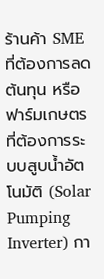ร้านค้า SME ที่ต้องการลดต้นทุน หรือฟาร์มเกษตรที่ต้องการระบบสูบน้ำอัตโนมัติ (Solar Pumping Inverter) กา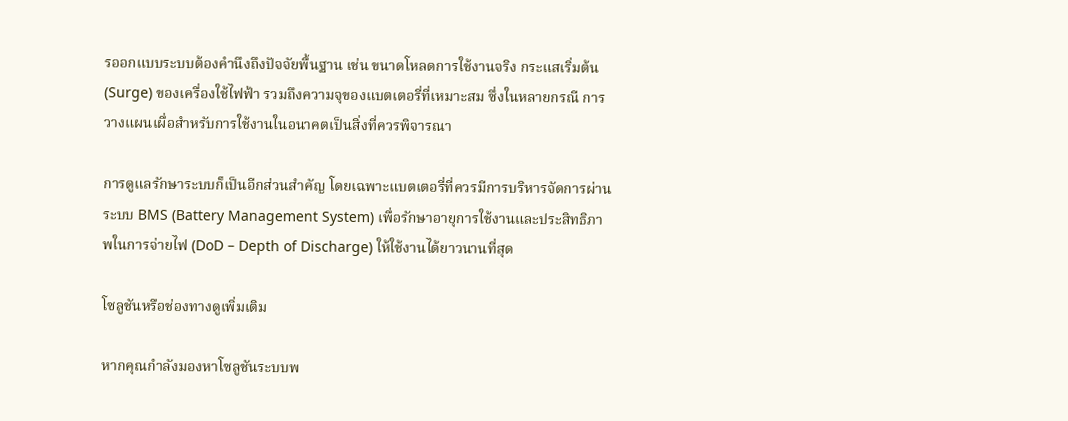รออกแบบระบบต้องคำนึงถึงปัจจัยพื้นฐาน เช่น ขนาดโหลดการใช้งานจริง กระแสเริ่มต้น (Surge) ของเครื่องใช้ไฟฟ้า รวมถึงความจุของแบตเตอรี่ที่เหมาะสม ซึ่งในหลายกรณี การวางแผนเผื่อสำหรับการใช้งานในอนาคตเป็นสิ่งที่ควรพิจารณา

การดูแลรักษาระบบก็เป็นอีกส่วนสำคัญ โดยเฉพาะแบตเตอรี่ที่ควรมีการบริหารจัดการผ่านระบบ BMS (Battery Management System) เพื่อรักษาอายุการใช้งานและประสิทธิภาพในการจ่ายไฟ (DoD – Depth of Discharge) ให้ใช้งานได้ยาวนานที่สุด

โซลูชันหรือช่องทางดูเพิ่มเติม

หากคุณกำลังมองหาโซลูชันระบบพ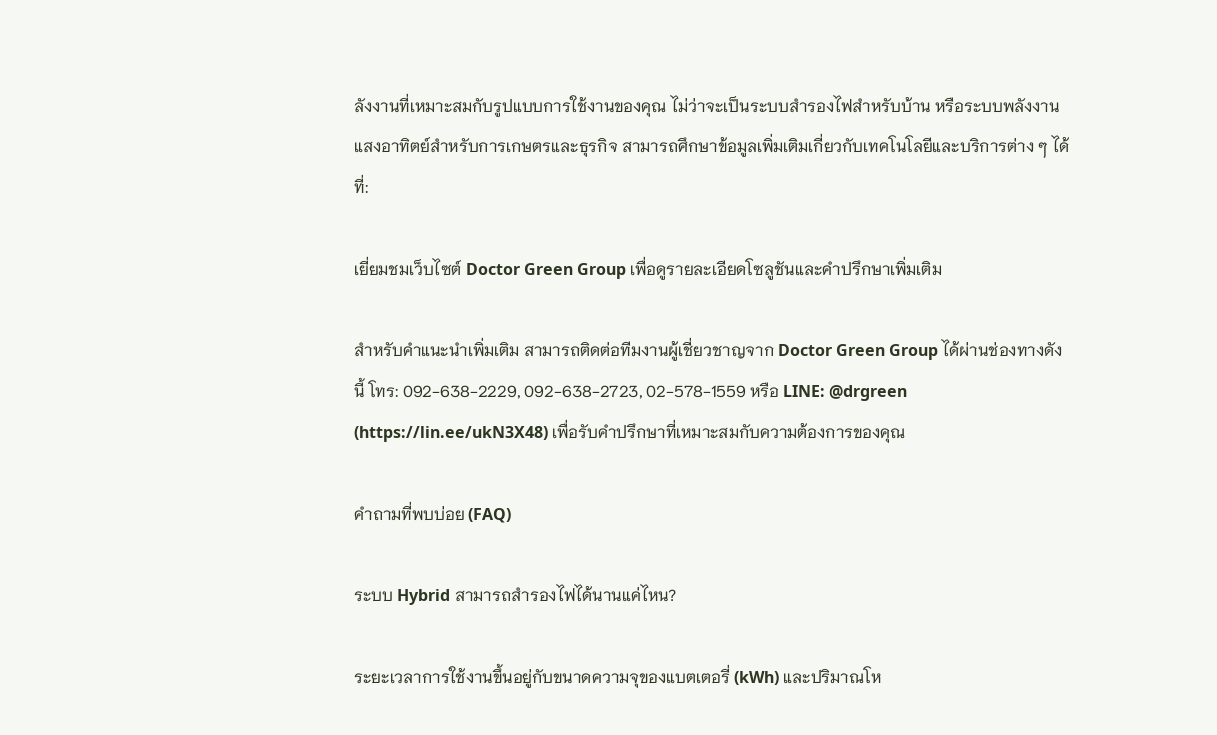ลังงานที่เหมาะสมกับรูปแบบการใช้งานของคุณ ไม่ว่าจะเป็นระบบสำรองไฟสำหรับบ้าน หรือระบบพลังงานแสงอาทิตย์สำหรับการเกษตรและธุรกิจ สามารถศึกษาข้อมูลเพิ่มเติมเกี่ยวกับเทคโนโลยีและบริการต่าง ๆ ได้ที่:

เยี่ยมชมเว็บไซต์ Doctor Green Group เพื่อดูรายละเอียดโซลูชันและคำปรึกษาเพิ่มเติม

สำหรับคำแนะนำเพิ่มเติม สามารถติดต่อทีมงานผู้เชี่ยวชาญจาก Doctor Green Group ได้ผ่านช่องทางดังนี้ โทร: 092-638-2229, 092-638-2723, 02-578-1559 หรือ LINE: @drgreen (https://lin.ee/ukN3X48) เพื่อรับคำปรึกษาที่เหมาะสมกับความต้องการของคุณ

คำถามที่พบบ่อย (FAQ)

ระบบ Hybrid สามารถสำรองไฟได้นานแค่ไหน?

ระยะเวลาการใช้งานขึ้นอยู่กับขนาดความจุของแบตเตอรี่ (kWh) และปริมาณโห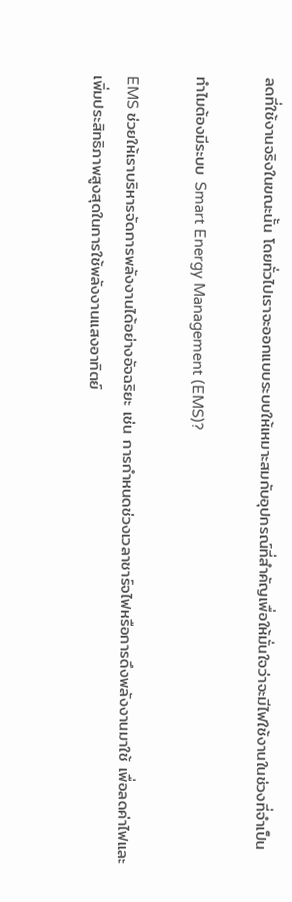ลดที่ใช้งานจริงในขณะนั้น โดยทั่วไปเราจะออกแบบระบบให้เหมาะสมกับอุปกรณ์ที่สำคัญเพื่อให้มั่นใจว่าจะมีไฟใช้งานในช่วงที่จำเป็น

ทำไมต้องมีระบบ Smart Energy Management (EMS)?

EMS ช่วยให้เราบริหารจัดการพลังงานได้อย่างอัจฉริยะ เช่น การกำหนดช่วงเวลาชาร์จไฟหรือการดึงพลังงานมาใช้ เพื่อลดค่าไฟและเพิ่มประสิทธิภาพสูงสุดในการใช้พลังงานแสงอาทิตย์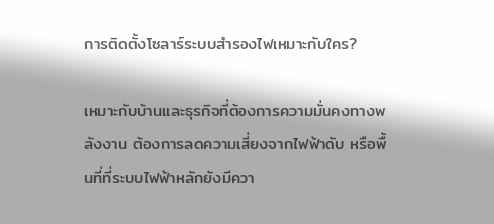การติดตั้งโซลาร์ระบบสำรองไฟเหมาะกับใคร?

เหมาะกับบ้านและธุรกิจที่ต้องการความมั่นคงทางพลังงาน ต้องการลดความเสี่ยงจากไฟฟ้าดับ หรือพื้นที่ที่ระบบไฟฟ้าหลักยังมีควา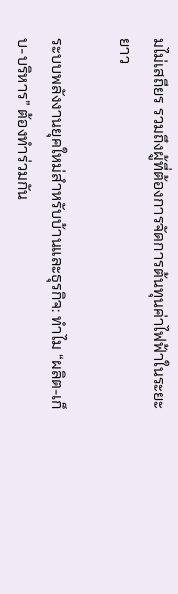มไม่เสถียร รวมถึงผู้ที่ต้องการจัดการต้นทุนค่าไฟฟ้าในระยะยาว

ระบบพลังงานยุคใหม่สำหรับบ้านและธุรกิจ: ทำไม “ผลิต-เก็บ-บริหาร” ต้องทำร่วมกัน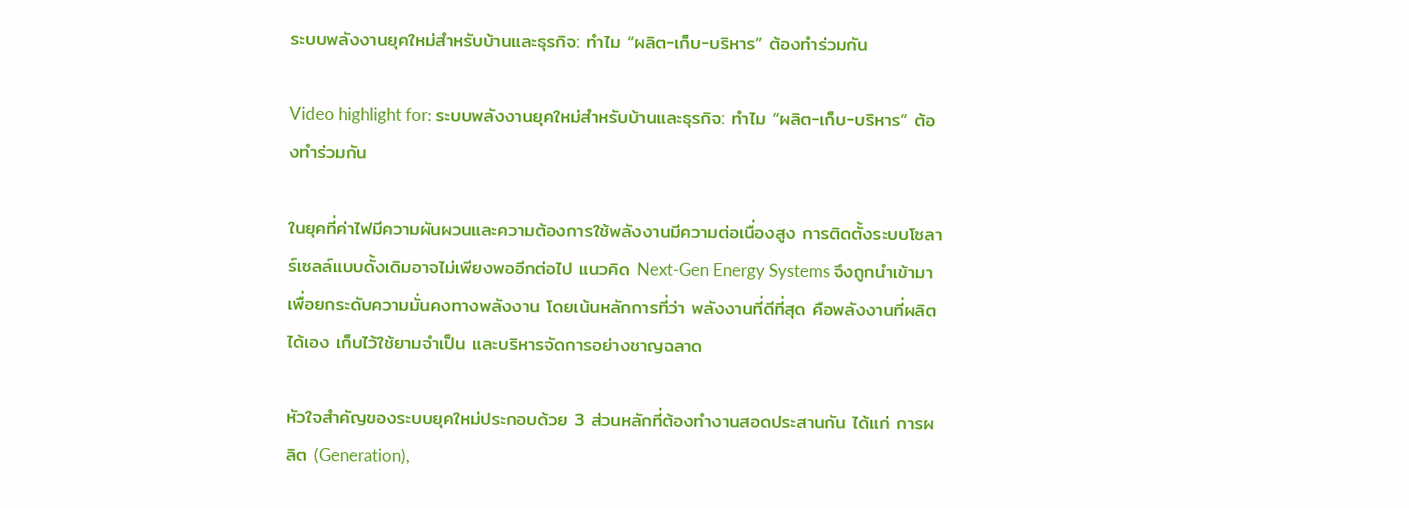ระบบพลังงานยุคใหม่สำหรับบ้านและธุรกิจ: ทำไม “ผลิต-เก็บ-บริหาร” ต้องทำร่วมกัน

Video highlight for: ระบบพลังงานยุคใหม่สำหรับบ้านและธุรกิจ: ทำไม “ผลิต-เก็บ-บริหาร” ต้องทำร่วมกัน

ในยุคที่ค่าไฟมีความผันผวนและความต้องการใช้พลังงานมีความต่อเนื่องสูง การติดตั้งระบบโซลาร์เซลล์แบบดั้งเดิมอาจไม่เพียงพออีกต่อไป แนวคิด Next-Gen Energy Systems จึงถูกนำเข้ามาเพื่อยกระดับความมั่นคงทางพลังงาน โดยเน้นหลักการที่ว่า พลังงานที่ดีที่สุด คือพลังงานที่ผลิตได้เอง เก็บไว้ใช้ยามจำเป็น และบริหารจัดการอย่างชาญฉลาด

หัวใจสำคัญของระบบยุคใหม่ประกอบด้วย 3 ส่วนหลักที่ต้องทำงานสอดประสานกัน ได้แก่ การผลิต (Generation),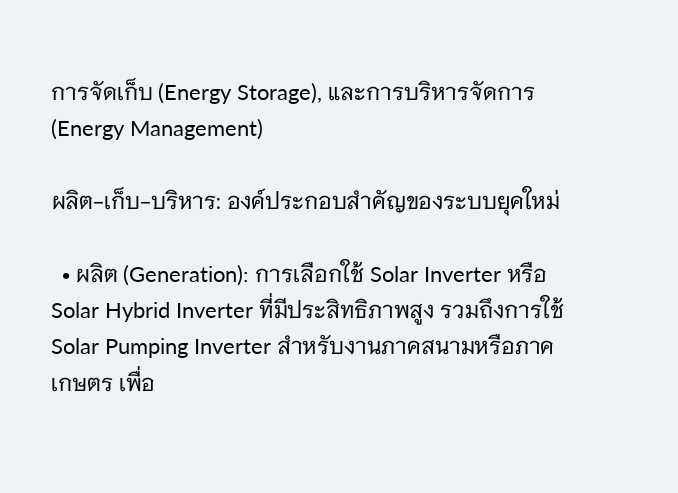การจัดเก็บ (Energy Storage), และการบริหารจัดการ (Energy Management)

ผลิต-เก็บ-บริหาร: องค์ประกอบสำคัญของระบบยุคใหม่

  • ผลิต (Generation): การเลือกใช้ Solar Inverter หรือ Solar Hybrid Inverter ที่มีประสิทธิภาพสูง รวมถึงการใช้ Solar Pumping Inverter สำหรับงานภาคสนามหรือภาคเกษตร เพื่อ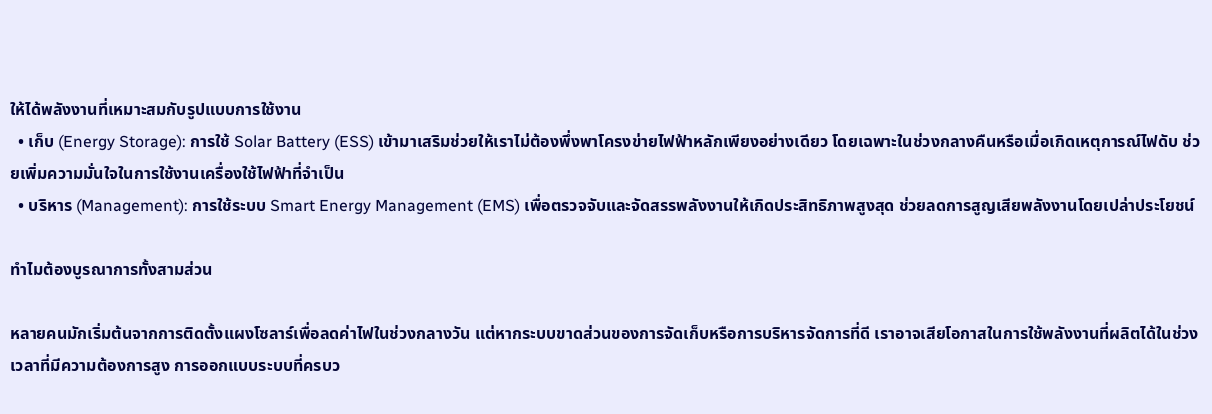ให้ได้พลังงานที่เหมาะสมกับรูปแบบการใช้งาน
  • เก็บ (Energy Storage): การใช้ Solar Battery (ESS) เข้ามาเสริมช่วยให้เราไม่ต้องพึ่งพาโครงข่ายไฟฟ้าหลักเพียงอย่างเดียว โดยเฉพาะในช่วงกลางคืนหรือเมื่อเกิดเหตุการณ์ไฟดับ ช่วยเพิ่มความมั่นใจในการใช้งานเครื่องใช้ไฟฟ้าที่จำเป็น
  • บริหาร (Management): การใช้ระบบ Smart Energy Management (EMS) เพื่อตรวจจับและจัดสรรพลังงานให้เกิดประสิทธิภาพสูงสุด ช่วยลดการสูญเสียพลังงานโดยเปล่าประโยชน์

ทำไมต้องบูรณาการทั้งสามส่วน

หลายคนมักเริ่มต้นจากการติดตั้งแผงโซลาร์เพื่อลดค่าไฟในช่วงกลางวัน แต่หากระบบขาดส่วนของการจัดเก็บหรือการบริหารจัดการที่ดี เราอาจเสียโอกาสในการใช้พลังงานที่ผลิตได้ในช่วงเวลาที่มีความต้องการสูง การออกแบบระบบที่ครบว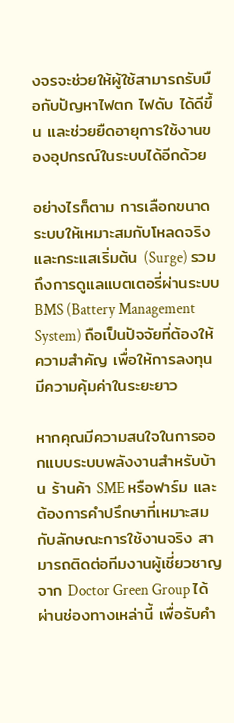งจรจะช่วยให้ผู้ใช้สามารถรับมือกับปัญหาไฟตก ไฟดับ ได้ดีขึ้น และช่วยยืดอายุการใช้งานของอุปกรณ์ในระบบได้อีกด้วย

อย่างไรก็ตาม การเลือกขนาดระบบให้เหมาะสมกับโหลดจริงและกระแสเริ่มต้น (Surge) รวมถึงการดูแลแบตเตอรี่ผ่านระบบ BMS (Battery Management System) ถือเป็นปัจจัยที่ต้องให้ความสำคัญ เพื่อให้การลงทุนมีความคุ้มค่าในระยะยาว

หากคุณมีความสนใจในการออกแบบระบบพลังงานสำหรับบ้าน ร้านค้า SME หรือฟาร์ม และต้องการคำปรึกษาที่เหมาะสมกับลักษณะการใช้งานจริง สามารถติดต่อทีมงานผู้เชี่ยวชาญจาก Doctor Green Group ได้ผ่านช่องทางเหล่านี้ เพื่อรับคำ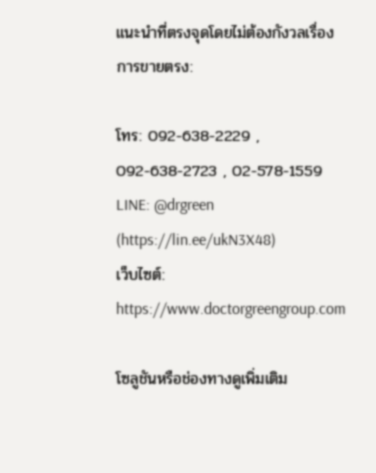แนะนำที่ตรงจุดโดยไม่ต้องกังวลเรื่องการขายตรง:

โทร: 092-638-2229 , 092-638-2723 , 02-578-1559
LINE: @drgreen (https://lin.ee/ukN3X48)
เว็บไซต์: https://www.doctorgreengroup.com

โซลูชันหรือช่องทางดูเพิ่มเติม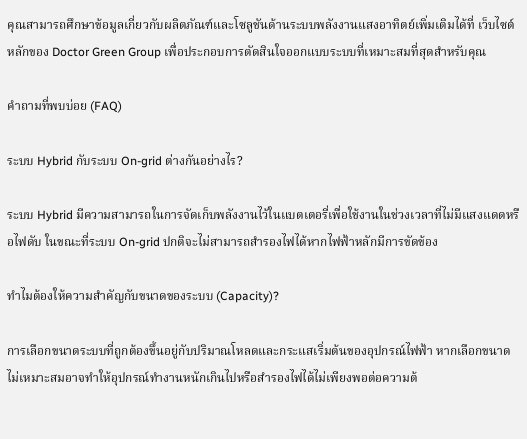คุณสามารถศึกษาข้อมูลเกี่ยวกับผลิตภัณฑ์และโซลูชันด้านระบบพลังงานแสงอาทิตย์เพิ่มเติมได้ที่ เว็บไซต์หลักของ Doctor Green Group เพื่อประกอบการตัดสินใจออกแบบระบบที่เหมาะสมที่สุดสำหรับคุณ

คำถามที่พบบ่อย (FAQ)

ระบบ Hybrid กับระบบ On-grid ต่างกันอย่างไร?

ระบบ Hybrid มีความสามารถในการจัดเก็บพลังงานไว้ในแบตเตอรี่เพื่อใช้งานในช่วงเวลาที่ไม่มีแสงแดดหรือไฟดับ ในขณะที่ระบบ On-grid ปกติจะไม่สามารถสำรองไฟได้หากไฟฟ้าหลักมีการขัดข้อง

ทำไมต้องให้ความสำคัญกับขนาดของระบบ (Capacity)?

การเลือกขนาดระบบที่ถูกต้องขึ้นอยู่กับปริมาณโหลดและกระแสเริ่มต้นของอุปกรณ์ไฟฟ้า หากเลือกขนาดไม่เหมาะสมอาจทำให้อุปกรณ์ทำงานหนักเกินไปหรือสำรองไฟได้ไม่เพียงพอต่อความต้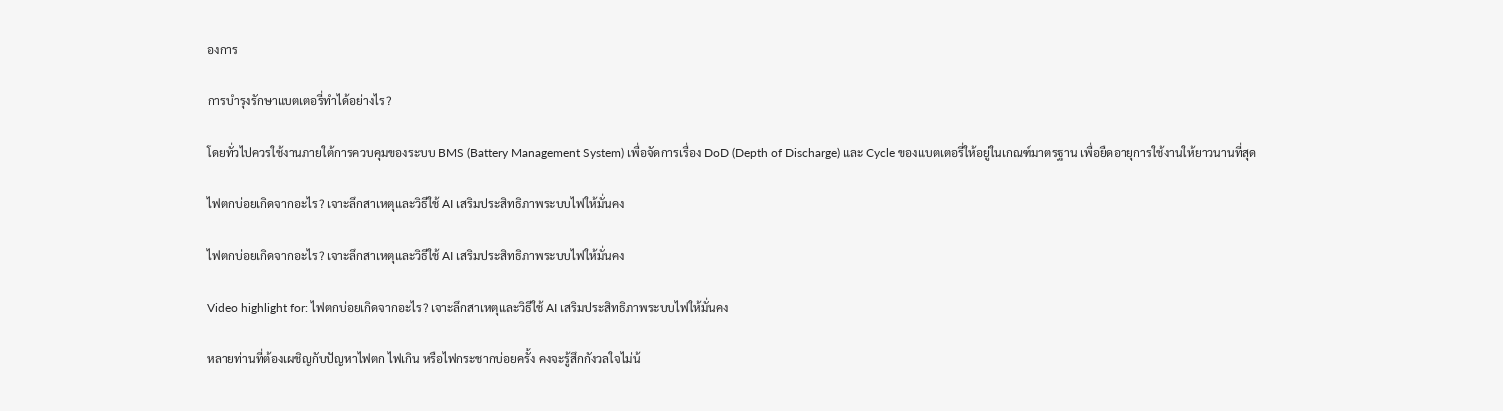องการ

การบำรุงรักษาแบตเตอรี่ทำได้อย่างไร?

โดยทั่วไปควรใช้งานภายใต้การควบคุมของระบบ BMS (Battery Management System) เพื่อจัดการเรื่อง DoD (Depth of Discharge) และ Cycle ของแบตเตอรี่ให้อยู่ในเกณฑ์มาตรฐาน เพื่อยืดอายุการใช้งานให้ยาวนานที่สุด

ไฟตกบ่อยเกิดจากอะไร? เจาะลึกสาเหตุและวิธีใช้ AI เสริมประสิทธิภาพระบบไฟให้มั่นคง

ไฟตกบ่อยเกิดจากอะไร? เจาะลึกสาเหตุและวิธีใช้ AI เสริมประสิทธิภาพระบบไฟให้มั่นคง

Video highlight for: ไฟตกบ่อยเกิดจากอะไร? เจาะลึกสาเหตุและวิธีใช้ AI เสริมประสิทธิภาพระบบไฟให้มั่นคง

หลายท่านที่ต้องเผชิญกับปัญหาไฟตก ไฟเกิน หรือไฟกระชากบ่อยครั้ง คงจะรู้สึกกังวลใจไม่น้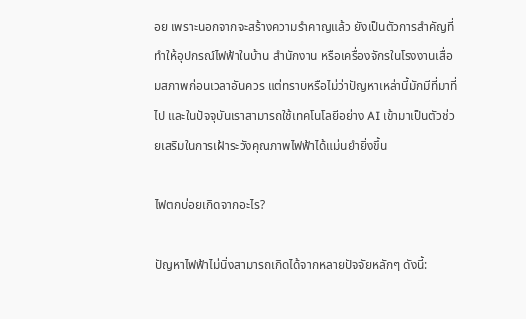อย เพราะนอกจากจะสร้างความรำคาญแล้ว ยังเป็นตัวการสำคัญที่ทำให้อุปกรณ์ไฟฟ้าในบ้าน สำนักงาน หรือเครื่องจักรในโรงงานเสื่อมสภาพก่อนเวลาอันควร แต่ทราบหรือไม่ว่าปัญหาเหล่านี้มักมีที่มาที่ไป และในปัจจุบันเราสามารถใช้เทคโนโลยีอย่าง AI เข้ามาเป็นตัวช่วยเสริมในการเฝ้าระวังคุณภาพไฟฟ้าได้แม่นยำยิ่งขึ้น

ไฟตกบ่อยเกิดจากอะไร?

ปัญหาไฟฟ้าไม่นิ่งสามารถเกิดได้จากหลายปัจจัยหลักๆ ดังนี้: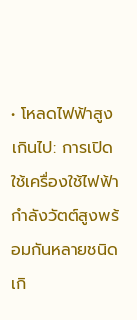• โหลดไฟฟ้าสูงเกินไป: การเปิดใช้เครื่องใช้ไฟฟ้ากำลังวัตต์สูงพร้อมกันหลายชนิด เกิ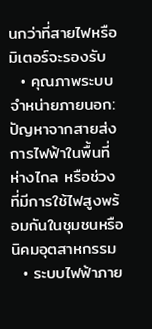นกว่าที่สายไฟหรือมิเตอร์จะรองรับ
  • คุณภาพระบบจำหน่ายภายนอก: ปัญหาจากสายส่งการไฟฟ้าในพื้นที่ห่างไกล หรือช่วงที่มีการใช้ไฟสูงพร้อมกันในชุมชนหรือนิคมอุตสาหกรรม
  • ระบบไฟฟ้าภาย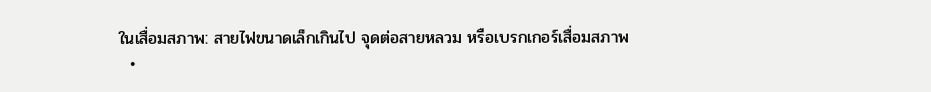ในเสื่อมสภาพ: สายไฟขนาดเล็กเกินไป จุดต่อสายหลวม หรือเบรกเกอร์เสื่อมสภาพ
  •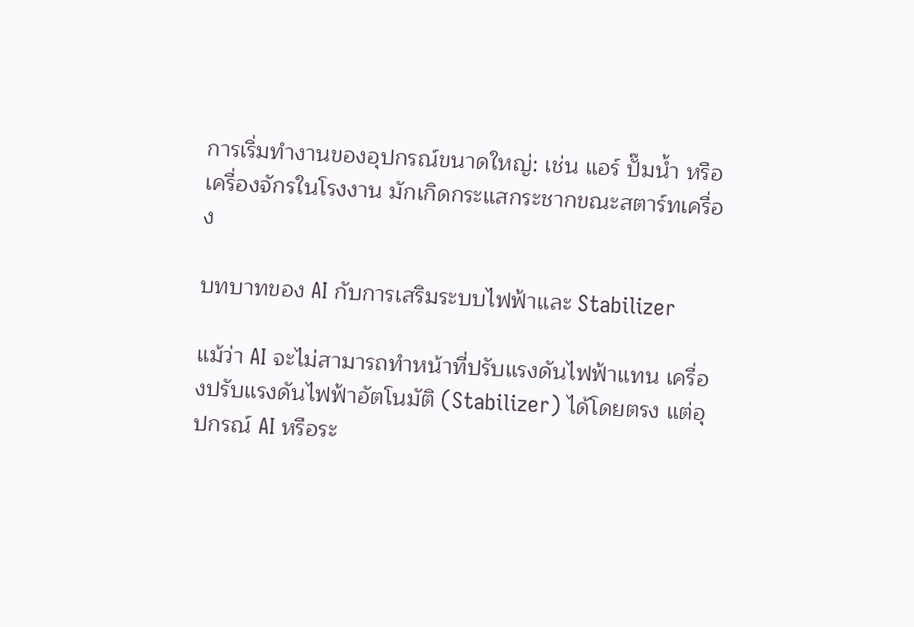การเริ่มทำงานของอุปกรณ์ขนาดใหญ่: เช่น แอร์ ปั๊มน้ำ หรือเครื่องจักรในโรงงาน มักเกิดกระแสกระชากขณะสตาร์ทเครื่อง

บทบาทของ AI กับการเสริมระบบไฟฟ้าและ Stabilizer

แม้ว่า AI จะไม่สามารถทำหน้าที่ปรับแรงดันไฟฟ้าแทน เครื่องปรับแรงดันไฟฟ้าอัตโนมัติ (Stabilizer) ได้โดยตรง แต่อุปกรณ์ AI หรือระ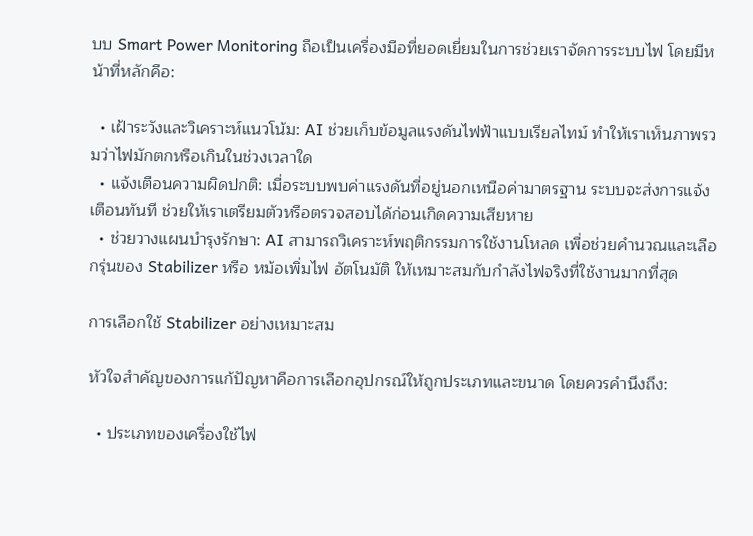บบ Smart Power Monitoring ถือเป็นเครื่องมือที่ยอดเยี่ยมในการช่วยเราจัดการระบบไฟ โดยมีหน้าที่หลักคือ:

  • เฝ้าระวังและวิเคราะห์แนวโน้ม: AI ช่วยเก็บข้อมูลแรงดันไฟฟ้าแบบเรียลไทม์ ทำให้เราเห็นภาพรวมว่าไฟมักตกหรือเกินในช่วงเวลาใด
  • แจ้งเตือนความผิดปกติ: เมื่อระบบพบค่าแรงดันที่อยู่นอกเหนือค่ามาตรฐาน ระบบจะส่งการแจ้งเตือนทันที ช่วยให้เราเตรียมตัวหรือตรวจสอบได้ก่อนเกิดความเสียหาย
  • ช่วยวางแผนบำรุงรักษา: AI สามารถวิเคราะห์พฤติกรรมการใช้งานโหลด เพื่อช่วยคำนวณและเลือกรุ่นของ Stabilizer หรือ หม้อเพิ่มไฟ อัตโนมัติ ให้เหมาะสมกับกำลังไฟจริงที่ใช้งานมากที่สุด

การเลือกใช้ Stabilizer อย่างเหมาะสม

หัวใจสำคัญของการแก้ปัญหาคือการเลือกอุปกรณ์ให้ถูกประเภทและขนาด โดยควรคำนึงถึง:

  • ประเภทของเครื่องใช้ไฟ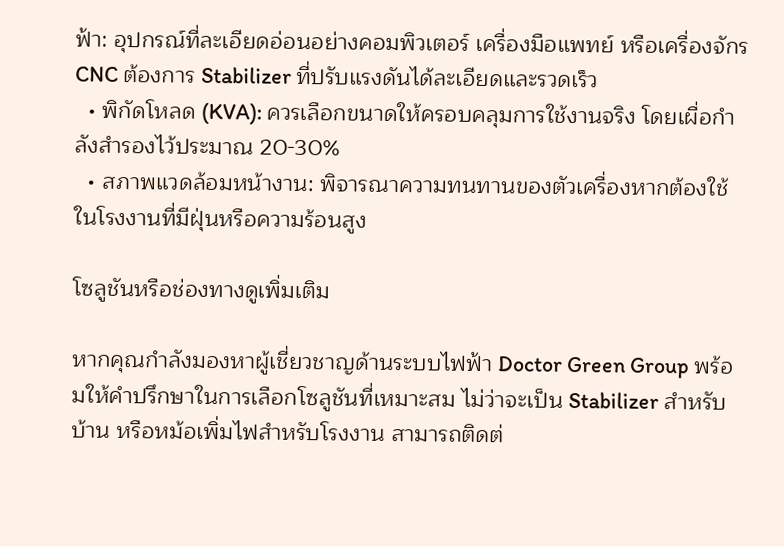ฟ้า: อุปกรณ์ที่ละเอียดอ่อนอย่างคอมพิวเตอร์ เครื่องมือแพทย์ หรือเครื่องจักร CNC ต้องการ Stabilizer ที่ปรับแรงดันได้ละเอียดและรวดเร็ว
  • พิกัดโหลด (KVA): ควรเลือกขนาดให้ครอบคลุมการใช้งานจริง โดยเผื่อกำลังสำรองไว้ประมาณ 20-30%
  • สภาพแวดล้อมหน้างาน: พิจารณาความทนทานของตัวเครื่องหากต้องใช้ในโรงงานที่มีฝุ่นหรือความร้อนสูง

โซลูชันหรือช่องทางดูเพิ่มเติม

หากคุณกำลังมองหาผู้เชี่ยวชาญด้านระบบไฟฟ้า Doctor Green Group พร้อมให้คำปรึกษาในการเลือกโซลูชันที่เหมาะสม ไม่ว่าจะเป็น Stabilizer สำหรับบ้าน หรือหม้อเพิ่มไฟสำหรับโรงงาน สามารถติดต่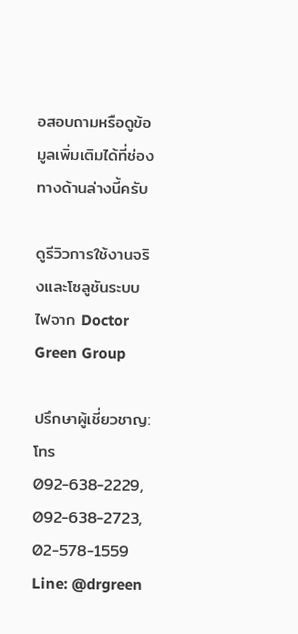อสอบถามหรือดูข้อมูลเพิ่มเติมได้ที่ช่องทางด้านล่างนี้ครับ

ดูรีวิวการใช้งานจริงและโซลูชันระบบไฟจาก Doctor Green Group

ปรึกษาผู้เชี่ยวชาญ: โทร 092-638-2229, 092-638-2723, 02-578-1559
Line: @drgreen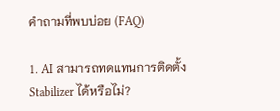คำถามที่พบบ่อย (FAQ)

1. AI สามารถทดแทนการติดตั้ง Stabilizer ได้หรือไม่?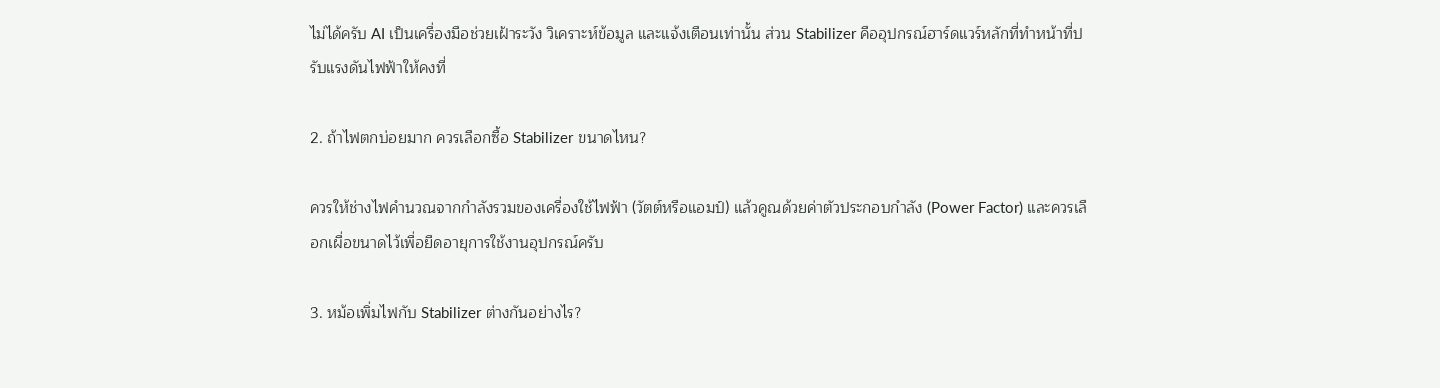ไม่ได้ครับ AI เป็นเครื่องมือช่วยเฝ้าระวัง วิเคราะห์ข้อมูล และแจ้งเตือนเท่านั้น ส่วน Stabilizer คืออุปกรณ์ฮาร์ดแวร์หลักที่ทำหน้าที่ปรับแรงดันไฟฟ้าให้คงที่

2. ถ้าไฟตกบ่อยมาก ควรเลือกซื้อ Stabilizer ขนาดไหน?

ควรให้ช่างไฟคำนวณจากกำลังรวมของเครื่องใช้ไฟฟ้า (วัตต์หรือแอมป์) แล้วคูณด้วยค่าตัวประกอบกำลัง (Power Factor) และควรเลือกเผื่อขนาดไว้เพื่อยืดอายุการใช้งานอุปกรณ์ครับ

3. หม้อเพิ่มไฟกับ Stabilizer ต่างกันอย่างไร?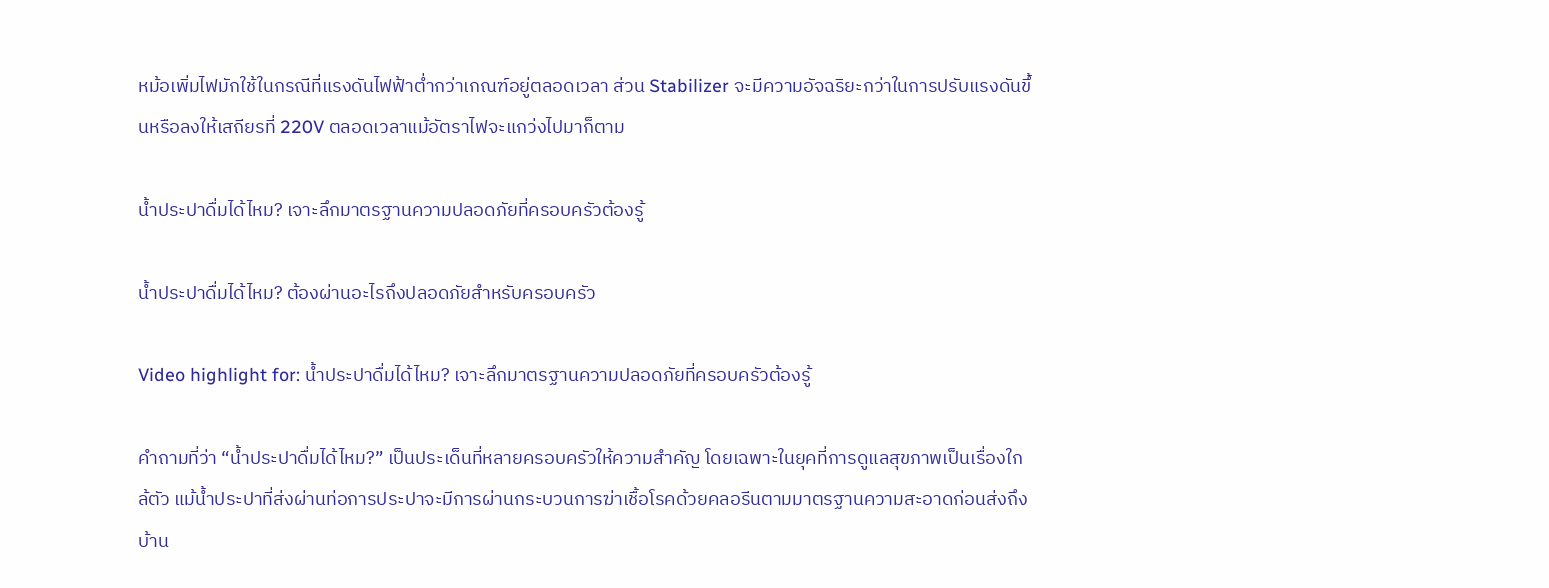หม้อเพิ่มไฟมักใช้ในกรณีที่แรงดันไฟฟ้าต่ำกว่าเกณฑ์อยู่ตลอดเวลา ส่วน Stabilizer จะมีความอัจฉริยะกว่าในการปรับแรงดันขึ้นหรือลงให้เสถียรที่ 220V ตลอดเวลาแม้อัตราไฟจะแกว่งไปมาก็ตาม

น้ำประปาดื่มได้ไหม? เจาะลึกมาตรฐานความปลอดภัยที่ครอบครัวต้องรู้

น้ำประปาดื่มได้ไหม? ต้องผ่านอะไรถึงปลอดภัยสำหรับครอบครัว

Video highlight for: น้ำประปาดื่มได้ไหม? เจาะลึกมาตรฐานความปลอดภัยที่ครอบครัวต้องรู้

คำถามที่ว่า “น้ำประปาดื่มได้ไหม?” เป็นประเด็นที่หลายครอบครัวให้ความสำคัญ โดยเฉพาะในยุคที่การดูแลสุขภาพเป็นเรื่องใกล้ตัว แม้น้ำประปาที่ส่งผ่านท่อการประปาจะมีการผ่านกระบวนการฆ่าเชื้อโรคด้วยคลอรีนตามมาตรฐานความสะอาดก่อนส่งถึงบ้าน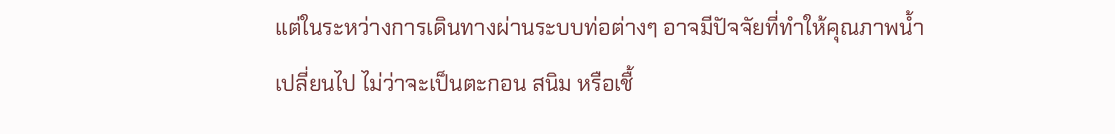แต่ในระหว่างการเดินทางผ่านระบบท่อต่างๆ อาจมีปัจจัยที่ทำให้คุณภาพน้ำเปลี่ยนไป ไม่ว่าจะเป็นตะกอน สนิม หรือเชื้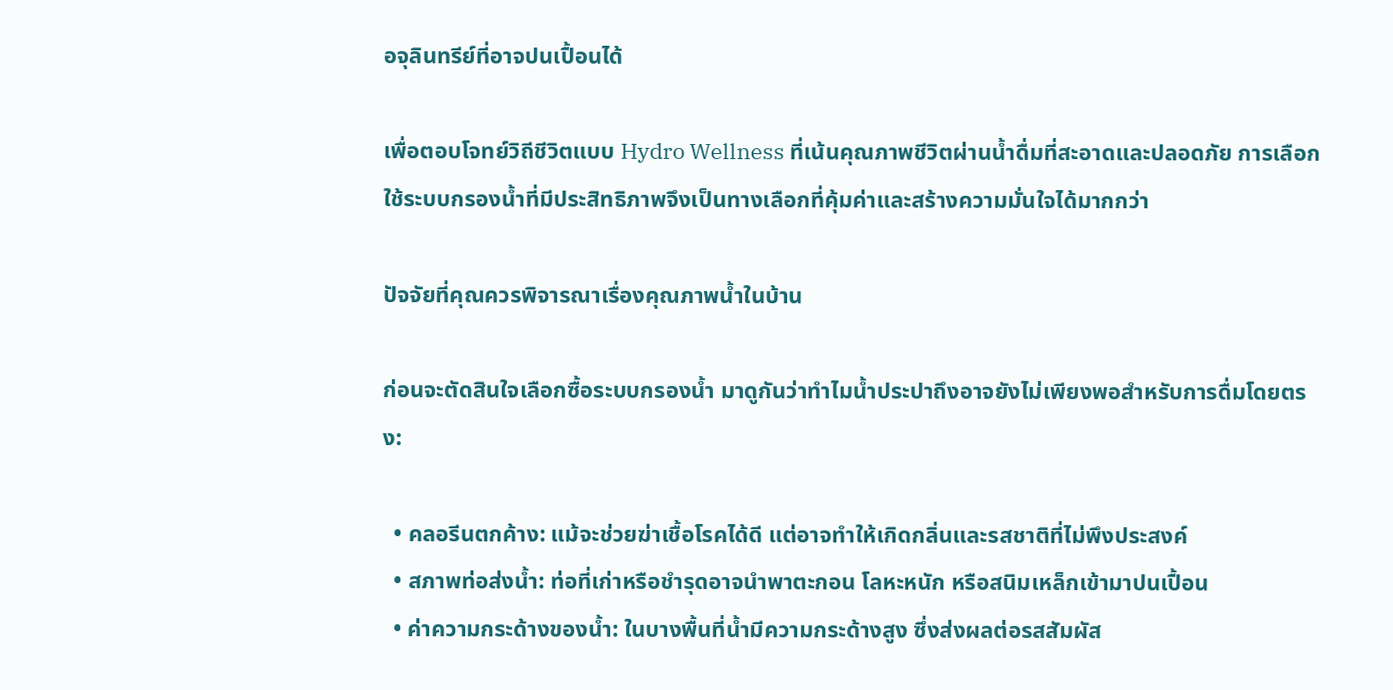อจุลินทรีย์ที่อาจปนเปื้อนได้

เพื่อตอบโจทย์วิถีชีวิตแบบ Hydro Wellness ที่เน้นคุณภาพชีวิตผ่านน้ำดื่มที่สะอาดและปลอดภัย การเลือกใช้ระบบกรองน้ำที่มีประสิทธิภาพจึงเป็นทางเลือกที่คุ้มค่าและสร้างความมั่นใจได้มากกว่า

ปัจจัยที่คุณควรพิจารณาเรื่องคุณภาพน้ำในบ้าน

ก่อนจะตัดสินใจเลือกซื้อระบบกรองน้ำ มาดูกันว่าทำไมน้ำประปาถึงอาจยังไม่เพียงพอสำหรับการดื่มโดยตรง:

  • คลอรีนตกค้าง: แม้จะช่วยฆ่าเชื้อโรคได้ดี แต่อาจทำให้เกิดกลิ่นและรสชาติที่ไม่พึงประสงค์
  • สภาพท่อส่งน้ำ: ท่อที่เก่าหรือชำรุดอาจนำพาตะกอน โลหะหนัก หรือสนิมเหล็กเข้ามาปนเปื้อน
  • ค่าความกระด้างของน้ำ: ในบางพื้นที่น้ำมีความกระด้างสูง ซึ่งส่งผลต่อรสสัมผัส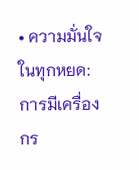• ความมั่นใจในทุกหยด: การมีเครื่องกร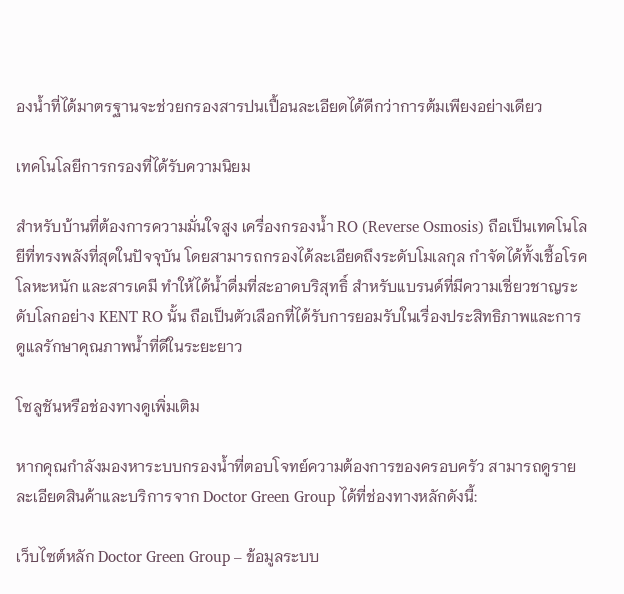องน้ำที่ได้มาตรฐานจะช่วยกรองสารปนเปื้อนละเอียดได้ดีกว่าการต้มเพียงอย่างเดียว

เทคโนโลยีการกรองที่ได้รับความนิยม

สำหรับบ้านที่ต้องการความมั่นใจสูง เครื่องกรองน้ำ RO (Reverse Osmosis) ถือเป็นเทคโนโลยีที่ทรงพลังที่สุดในปัจจุบัน โดยสามารถกรองได้ละเอียดถึงระดับโมเลกุล กำจัดได้ทั้งเชื้อโรค โลหะหนัก และสารเคมี ทำให้ได้น้ำดื่มที่สะอาดบริสุทธิ์ สำหรับแบรนด์ที่มีความเชี่ยวชาญระดับโลกอย่าง KENT RO นั้น ถือเป็นตัวเลือกที่ได้รับการยอมรับในเรื่องประสิทธิภาพและการดูแลรักษาคุณภาพน้ำที่ดีในระยะยาว

โซลูชันหรือช่องทางดูเพิ่มเติม

หากคุณกำลังมองหาระบบกรองน้ำที่ตอบโจทย์ความต้องการของครอบครัว สามารถดูรายละเอียดสินค้าและบริการจาก Doctor Green Group ได้ที่ช่องทางหลักดังนี้:

เว็บไซต์หลัก Doctor Green Group – ข้อมูลระบบ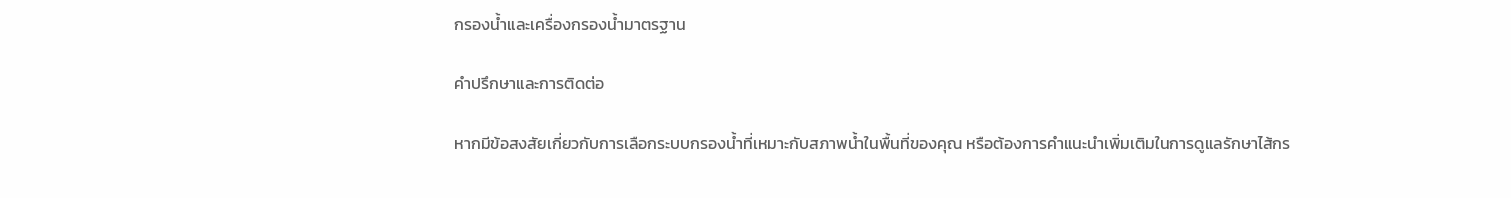กรองน้ำและเครื่องกรองน้ำมาตรฐาน

คำปรึกษาและการติดต่อ

หากมีข้อสงสัยเกี่ยวกับการเลือกระบบกรองน้ำที่เหมาะกับสภาพน้ำในพื้นที่ของคุณ หรือต้องการคำแนะนำเพิ่มเติมในการดูแลรักษาไส้กร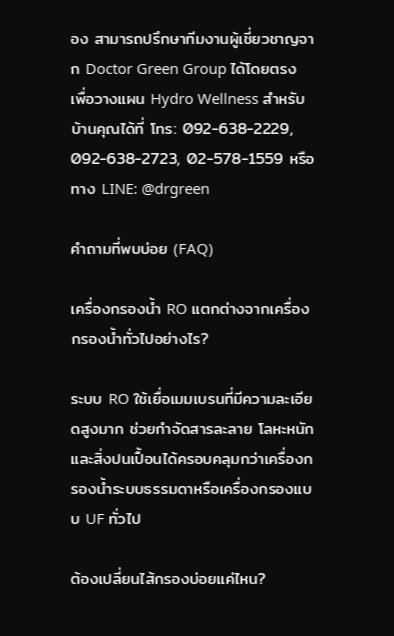อง สามารถปรึกษาทีมงานผู้เชี่ยวชาญจาก Doctor Green Group ได้โดยตรง เพื่อวางแผน Hydro Wellness สำหรับบ้านคุณได้ที่ โทร: 092-638-2229, 092-638-2723, 02-578-1559 หรือทาง LINE: @drgreen

คำถามที่พบบ่อย (FAQ)

เครื่องกรองน้ำ RO แตกต่างจากเครื่องกรองน้ำทั่วไปอย่างไร?

ระบบ RO ใช้เยื่อเมมเบรนที่มีความละเอียดสูงมาก ช่วยกำจัดสารละลาย โลหะหนัก และสิ่งปนเปื้อนได้ครอบคลุมกว่าเครื่องกรองน้ำระบบธรรมดาหรือเครื่องกรองแบบ UF ทั่วไป

ต้องเปลี่ยนไส้กรองบ่อยแค่ไหน?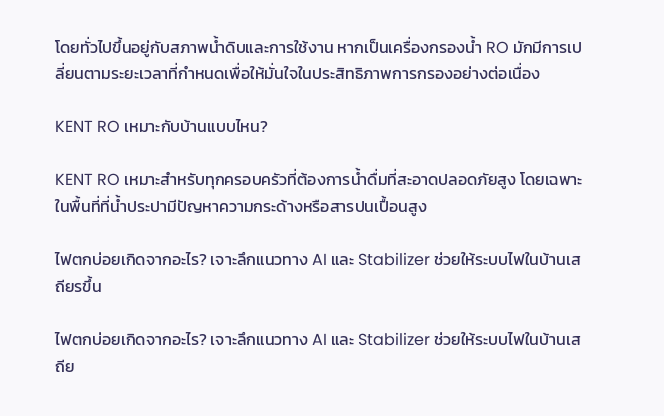โดยทั่วไปขึ้นอยู่กับสภาพน้ำดิบและการใช้งาน หากเป็นเครื่องกรองน้ำ RO มักมีการเปลี่ยนตามระยะเวลาที่กำหนดเพื่อให้มั่นใจในประสิทธิภาพการกรองอย่างต่อเนื่อง

KENT RO เหมาะกับบ้านแบบไหน?

KENT RO เหมาะสำหรับทุกครอบครัวที่ต้องการน้ำดื่มที่สะอาดปลอดภัยสูง โดยเฉพาะในพื้นที่ที่น้ำประปามีปัญหาความกระด้างหรือสารปนเปื้อนสูง

ไฟตกบ่อยเกิดจากอะไร? เจาะลึกแนวทาง AI และ Stabilizer ช่วยให้ระบบไฟในบ้านเสถียรขึ้น

ไฟตกบ่อยเกิดจากอะไร? เจาะลึกแนวทาง AI และ Stabilizer ช่วยให้ระบบไฟในบ้านเสถีย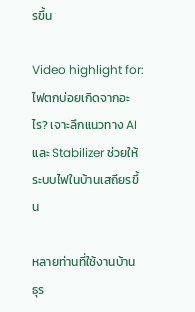รขึ้น

Video highlight for: ไฟตกบ่อยเกิดจากอะไร? เจาะลึกแนวทาง AI และ Stabilizer ช่วยให้ระบบไฟในบ้านเสถียรขึ้น

หลายท่านที่ใช้งานบ้าน ธุร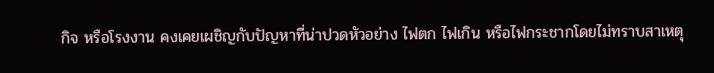กิจ หรือโรงงาน คงเคยเผชิญกับปัญหาที่น่าปวดหัวอย่าง ไฟตก ไฟเกิน หรือไฟกระชากโดยไม่ทราบสาเหตุ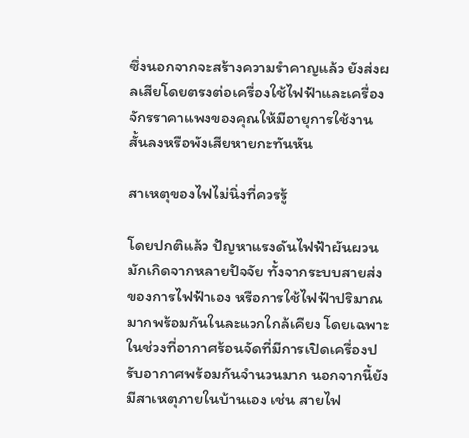ซึ่งนอกจากจะสร้างความรำคาญแล้ว ยังส่งผลเสียโดยตรงต่อเครื่องใช้ไฟฟ้าและเครื่องจักรราคาแพงของคุณให้มีอายุการใช้งานสั้นลงหรือพังเสียหายกะทันหัน

สาเหตุของไฟไม่นิ่งที่ควรรู้

โดยปกติแล้ว ปัญหาแรงดันไฟฟ้าผันผวนมักเกิดจากหลายปัจจัย ทั้งจากระบบสายส่งของการไฟฟ้าเอง หรือการใช้ไฟฟ้าปริมาณมากพร้อมกันในละแวกใกล้เคียง โดยเฉพาะในช่วงที่อากาศร้อนจัดที่มีการเปิดเครื่องปรับอากาศพร้อมกันจำนวนมาก นอกจากนี้ยังมีสาเหตุภายในบ้านเอง เช่น สายไฟ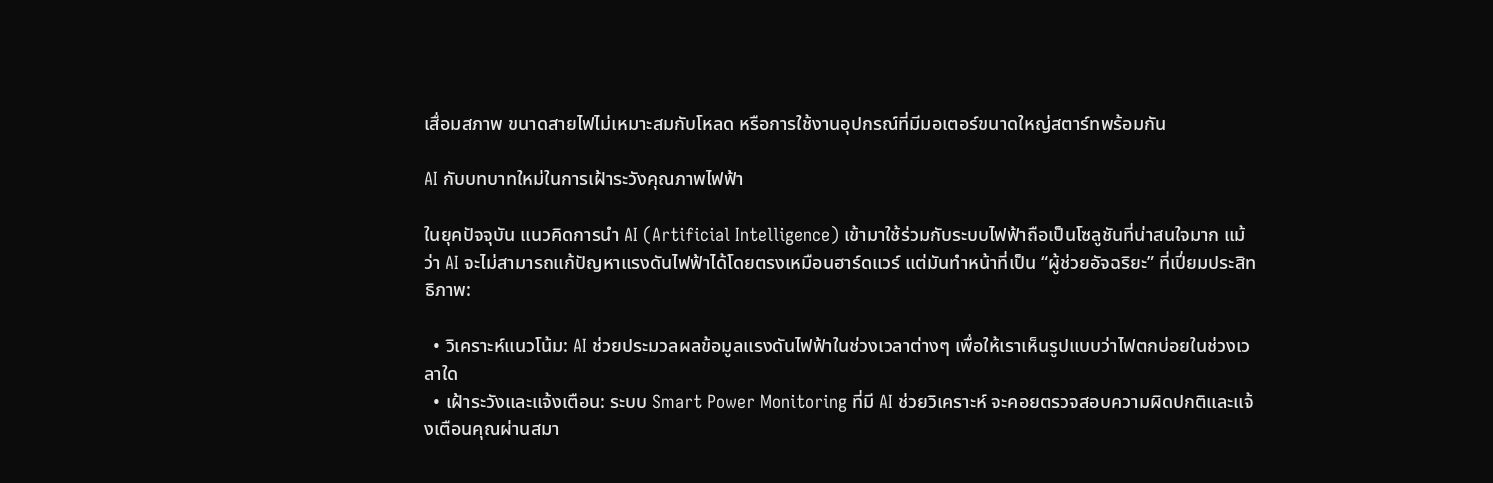เสื่อมสภาพ ขนาดสายไฟไม่เหมาะสมกับโหลด หรือการใช้งานอุปกรณ์ที่มีมอเตอร์ขนาดใหญ่สตาร์ทพร้อมกัน

AI กับบทบาทใหม่ในการเฝ้าระวังคุณภาพไฟฟ้า

ในยุคปัจจุบัน แนวคิดการนำ AI (Artificial Intelligence) เข้ามาใช้ร่วมกับระบบไฟฟ้าถือเป็นโซลูชันที่น่าสนใจมาก แม้ว่า AI จะไม่สามารถแก้ปัญหาแรงดันไฟฟ้าได้โดยตรงเหมือนฮาร์ดแวร์ แต่มันทำหน้าที่เป็น “ผู้ช่วยอัจฉริยะ” ที่เปี่ยมประสิทธิภาพ:

  • วิเคราะห์แนวโน้ม: AI ช่วยประมวลผลข้อมูลแรงดันไฟฟ้าในช่วงเวลาต่างๆ เพื่อให้เราเห็นรูปแบบว่าไฟตกบ่อยในช่วงเวลาใด
  • เฝ้าระวังและแจ้งเตือน: ระบบ Smart Power Monitoring ที่มี AI ช่วยวิเคราะห์ จะคอยตรวจสอบความผิดปกติและแจ้งเตือนคุณผ่านสมา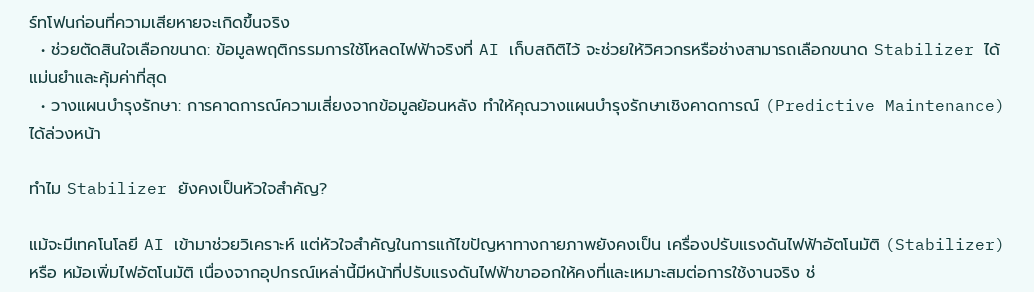ร์ทโฟนก่อนที่ความเสียหายจะเกิดขึ้นจริง
  • ช่วยตัดสินใจเลือกขนาด: ข้อมูลพฤติกรรมการใช้โหลดไฟฟ้าจริงที่ AI เก็บสถิติไว้ จะช่วยให้วิศวกรหรือช่างสามารถเลือกขนาด Stabilizer ได้แม่นยำและคุ้มค่าที่สุด
  • วางแผนบำรุงรักษา: การคาดการณ์ความเสี่ยงจากข้อมูลย้อนหลัง ทำให้คุณวางแผนบำรุงรักษาเชิงคาดการณ์ (Predictive Maintenance) ได้ล่วงหน้า

ทำไม Stabilizer ยังคงเป็นหัวใจสำคัญ?

แม้จะมีเทคโนโลยี AI เข้ามาช่วยวิเคราะห์ แต่หัวใจสำคัญในการแก้ไขปัญหาทางกายภาพยังคงเป็น เครื่องปรับแรงดันไฟฟ้าอัตโนมัติ (Stabilizer) หรือ หม้อเพิ่มไฟอัตโนมัติ เนื่องจากอุปกรณ์เหล่านี้มีหน้าที่ปรับแรงดันไฟฟ้าขาออกให้คงที่และเหมาะสมต่อการใช้งานจริง ช่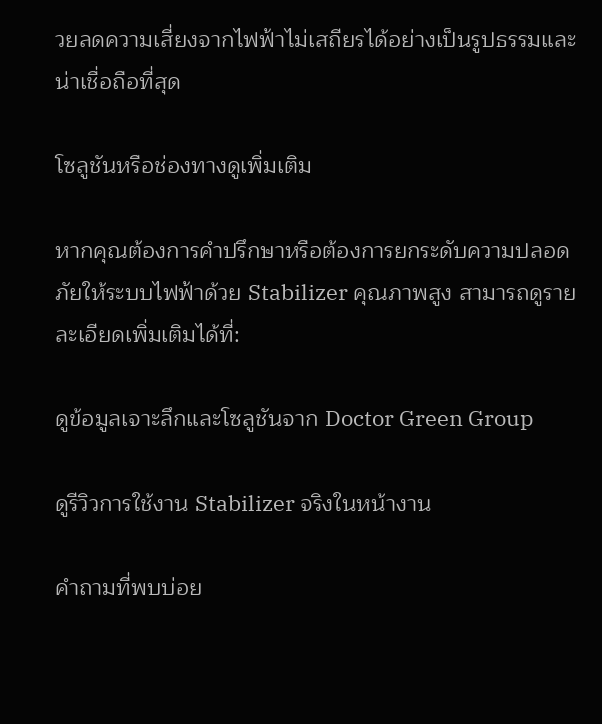วยลดความเสี่ยงจากไฟฟ้าไม่เสถียรได้อย่างเป็นรูปธรรมและน่าเชื่อถือที่สุด

โซลูชันหรือช่องทางดูเพิ่มเติม

หากคุณต้องการคำปรึกษาหรือต้องการยกระดับความปลอดภัยให้ระบบไฟฟ้าด้วย Stabilizer คุณภาพสูง สามารถดูรายละเอียดเพิ่มเติมได้ที่:

ดูข้อมูลเจาะลึกและโซลูชันจาก Doctor Green Group

ดูรีวิวการใช้งาน Stabilizer จริงในหน้างาน

คำถามที่พบบ่อย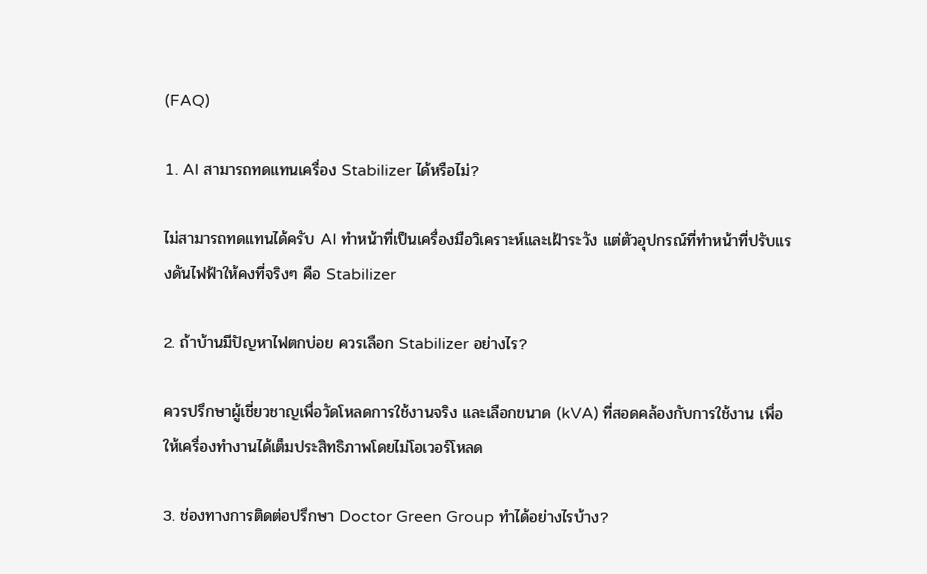(FAQ)

1. AI สามารถทดแทนเครื่อง Stabilizer ได้หรือไม่?

ไม่สามารถทดแทนได้ครับ AI ทำหน้าที่เป็นเครื่องมือวิเคราะห์และเฝ้าระวัง แต่ตัวอุปกรณ์ที่ทำหน้าที่ปรับแรงดันไฟฟ้าให้คงที่จริงๆ คือ Stabilizer

2. ถ้าบ้านมีปัญหาไฟตกบ่อย ควรเลือก Stabilizer อย่างไร?

ควรปรึกษาผู้เชี่ยวชาญเพื่อวัดโหลดการใช้งานจริง และเลือกขนาด (kVA) ที่สอดคล้องกับการใช้งาน เพื่อให้เครื่องทำงานได้เต็มประสิทธิภาพโดยไม่โอเวอร์โหลด

3. ช่องทางการติดต่อปรึกษา Doctor Green Group ทำได้อย่างไรบ้าง?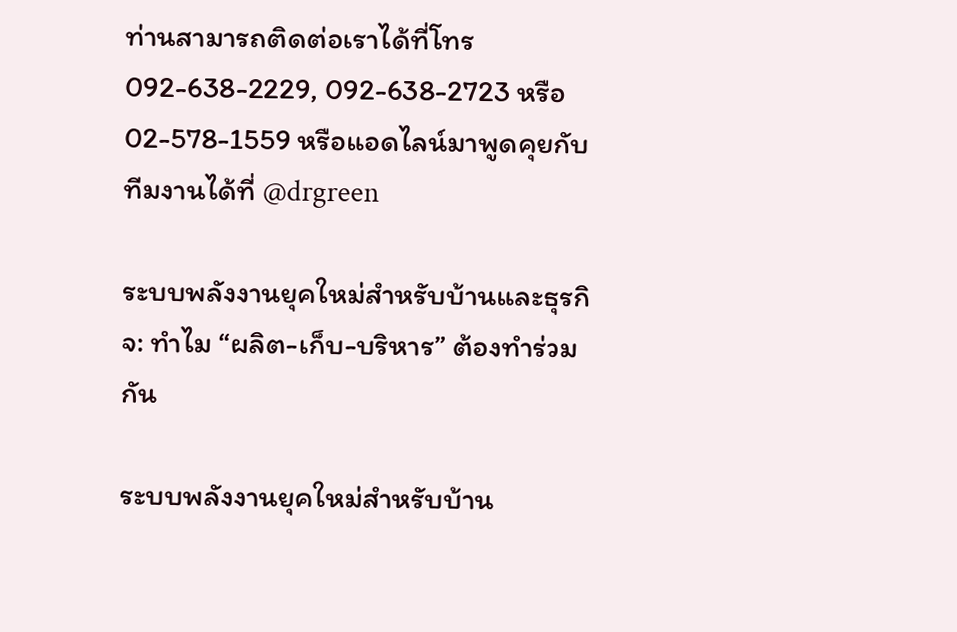ท่านสามารถติดต่อเราได้ที่โทร 092-638-2229, 092-638-2723 หรือ 02-578-1559 หรือแอดไลน์มาพูดคุยกับทีมงานได้ที่ @drgreen

ระบบพลังงานยุคใหม่สำหรับบ้านและธุรกิจ: ทำไม “ผลิต-เก็บ-บริหาร” ต้องทำร่วมกัน

ระบบพลังงานยุคใหม่สำหรับบ้าน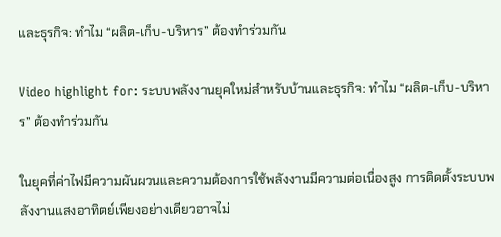และธุรกิจ: ทำไม “ผลิต-เก็บ-บริหาร” ต้องทำร่วมกัน

Video highlight for: ระบบพลังงานยุคใหม่สำหรับบ้านและธุรกิจ: ทำไม “ผลิต-เก็บ-บริหาร” ต้องทำร่วมกัน

ในยุคที่ค่าไฟมีความผันผวนและความต้องการใช้พลังงานมีความต่อเนื่องสูง การติดตั้งระบบพลังงานแสงอาทิตย์เพียงอย่างเดียวอาจไม่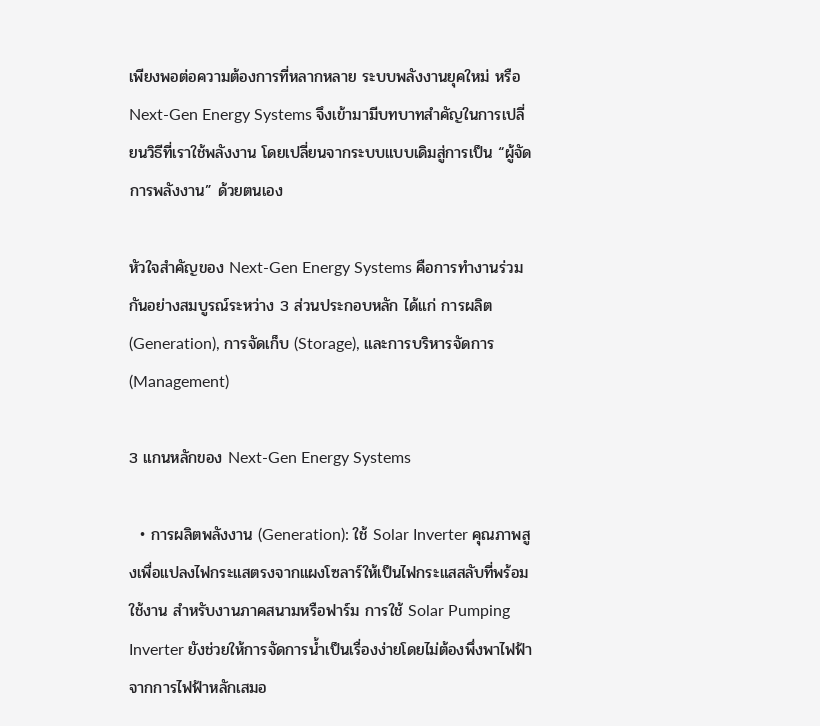เพียงพอต่อความต้องการที่หลากหลาย ระบบพลังงานยุคใหม่ หรือ Next-Gen Energy Systems จึงเข้ามามีบทบาทสำคัญในการเปลี่ยนวิธีที่เราใช้พลังงาน โดยเปลี่ยนจากระบบแบบเดิมสู่การเป็น “ผู้จัดการพลังงาน” ด้วยตนเอง

หัวใจสำคัญของ Next-Gen Energy Systems คือการทำงานร่วมกันอย่างสมบูรณ์ระหว่าง 3 ส่วนประกอบหลัก ได้แก่ การผลิต (Generation), การจัดเก็บ (Storage), และการบริหารจัดการ (Management)

3 แกนหลักของ Next-Gen Energy Systems

  • การผลิตพลังงาน (Generation): ใช้ Solar Inverter คุณภาพสูงเพื่อแปลงไฟกระแสตรงจากแผงโซลาร์ให้เป็นไฟกระแสสลับที่พร้อมใช้งาน สำหรับงานภาคสนามหรือฟาร์ม การใช้ Solar Pumping Inverter ยังช่วยให้การจัดการน้ำเป็นเรื่องง่ายโดยไม่ต้องพึ่งพาไฟฟ้าจากการไฟฟ้าหลักเสมอ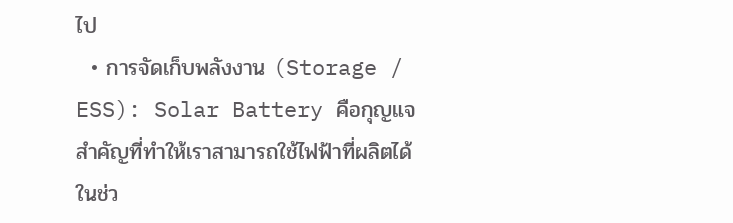ไป
  • การจัดเก็บพลังงาน (Storage / ESS): Solar Battery คือกุญแจสำคัญที่ทำให้เราสามารถใช้ไฟฟ้าที่ผลิตได้ในช่ว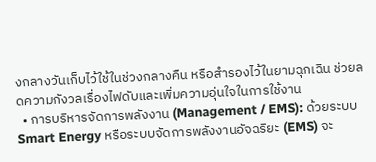งกลางวันเก็บไว้ใช้ในช่วงกลางคืน หรือสำรองไว้ในยามฉุกเฉิน ช่วยลดความกังวลเรื่องไฟดับและเพิ่มความอุ่นใจในการใช้งาน
  • การบริหารจัดการพลังงาน (Management / EMS): ด้วยระบบ Smart Energy หรือระบบจัดการพลังงานอัจฉริยะ (EMS) จะ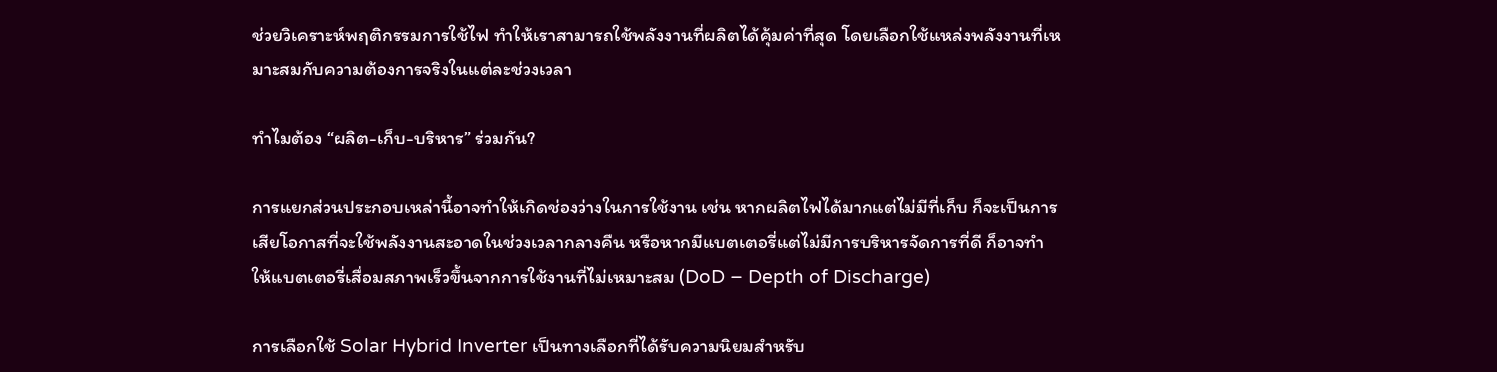ช่วยวิเคราะห์พฤติกรรมการใช้ไฟ ทำให้เราสามารถใช้พลังงานที่ผลิตได้คุ้มค่าที่สุด โดยเลือกใช้แหล่งพลังงานที่เหมาะสมกับความต้องการจริงในแต่ละช่วงเวลา

ทำไมต้อง “ผลิต-เก็บ-บริหาร” ร่วมกัน?

การแยกส่วนประกอบเหล่านี้อาจทำให้เกิดช่องว่างในการใช้งาน เช่น หากผลิตไฟได้มากแต่ไม่มีที่เก็บ ก็จะเป็นการเสียโอกาสที่จะใช้พลังงานสะอาดในช่วงเวลากลางคืน หรือหากมีแบตเตอรี่แต่ไม่มีการบริหารจัดการที่ดี ก็อาจทำให้แบตเตอรี่เสื่อมสภาพเร็วขึ้นจากการใช้งานที่ไม่เหมาะสม (DoD – Depth of Discharge)

การเลือกใช้ Solar Hybrid Inverter เป็นทางเลือกที่ได้รับความนิยมสำหรับ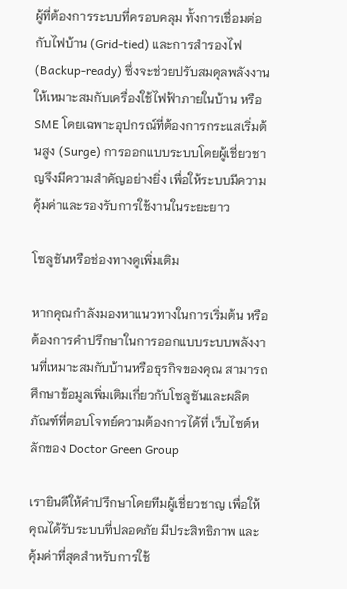ผู้ที่ต้องการระบบที่ครอบคลุม ทั้งการเชื่อมต่อกับไฟบ้าน (Grid-tied) และการสำรองไฟ (Backup-ready) ซึ่งจะช่วยปรับสมดุลพลังงานให้เหมาะสมกับเครื่องใช้ไฟฟ้าภายในบ้าน หรือ SME โดยเฉพาะอุปกรณ์ที่ต้องการกระแสเริ่มต้นสูง (Surge) การออกแบบระบบโดยผู้เชี่ยวชาญจึงมีความสำคัญอย่างยิ่ง เพื่อให้ระบบมีความคุ้มค่าและรองรับการใช้งานในระยะยาว

โซลูชันหรือช่องทางดูเพิ่มเติม

หากคุณกำลังมองหาแนวทางในการเริ่มต้น หรือต้องการคำปรึกษาในการออกแบบระบบพลังงานที่เหมาะสมกับบ้านหรือธุรกิจของคุณ สามารถศึกษาข้อมูลเพิ่มเติมเกี่ยวกับโซลูชันและผลิตภัณฑ์ที่ตอบโจทย์ความต้องการได้ที่ เว็บไซต์หลักของ Doctor Green Group

เรายินดีให้คำปรึกษาโดยทีมผู้เชี่ยวชาญ เพื่อให้คุณได้รับระบบที่ปลอดภัย มีประสิทธิภาพ และคุ้มค่าที่สุดสำหรับการใช้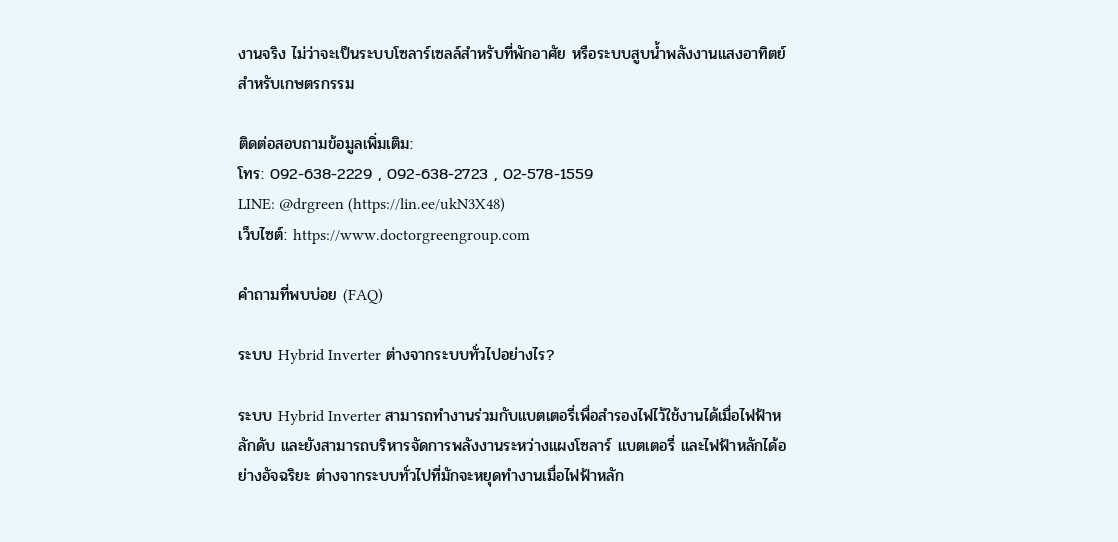งานจริง ไม่ว่าจะเป็นระบบโซลาร์เซลล์สำหรับที่พักอาศัย หรือระบบสูบน้ำพลังงานแสงอาทิตย์สำหรับเกษตรกรรม

ติดต่อสอบถามข้อมูลเพิ่มเติม:
โทร: 092-638-2229 , 092-638-2723 , 02-578-1559
LINE: @drgreen (https://lin.ee/ukN3X48)
เว็บไซต์: https://www.doctorgreengroup.com

คำถามที่พบบ่อย (FAQ)

ระบบ Hybrid Inverter ต่างจากระบบทั่วไปอย่างไร?

ระบบ Hybrid Inverter สามารถทำงานร่วมกับแบตเตอรี่เพื่อสำรองไฟไว้ใช้งานได้เมื่อไฟฟ้าหลักดับ และยังสามารถบริหารจัดการพลังงานระหว่างแผงโซลาร์ แบตเตอรี่ และไฟฟ้าหลักได้อย่างอัจฉริยะ ต่างจากระบบทั่วไปที่มักจะหยุดทำงานเมื่อไฟฟ้าหลัก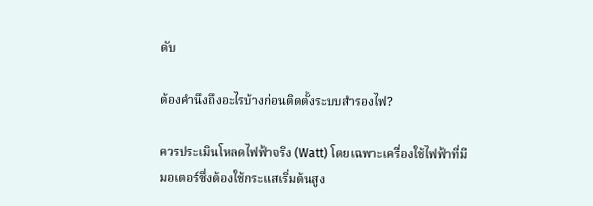ดับ

ต้องคำนึงถึงอะไรบ้างก่อนติดตั้งระบบสำรองไฟ?

ควรประเมินโหลดไฟฟ้าจริง (Watt) โดยเฉพาะเครื่องใช้ไฟฟ้าที่มีมอเตอร์ซึ่งต้องใช้กระแสเริ่มต้นสูง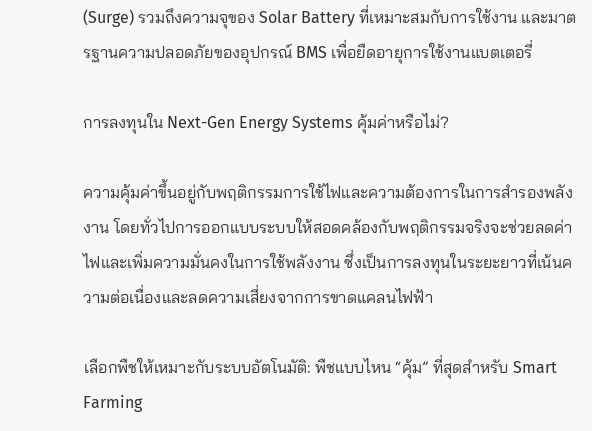(Surge) รวมถึงความจุของ Solar Battery ที่เหมาะสมกับการใช้งาน และมาตรฐานความปลอดภัยของอุปกรณ์ BMS เพื่อยืดอายุการใช้งานแบตเตอรี่

การลงทุนใน Next-Gen Energy Systems คุ้มค่าหรือไม่?

ความคุ้มค่าขึ้นอยู่กับพฤติกรรมการใช้ไฟและความต้องการในการสำรองพลังงาน โดยทั่วไปการออกแบบระบบให้สอดคล้องกับพฤติกรรมจริงจะช่วยลดค่าไฟและเพิ่มความมั่นคงในการใช้พลังงาน ซึ่งเป็นการลงทุนในระยะยาวที่เน้นความต่อเนื่องและลดความเสี่ยงจากการขาดแคลนไฟฟ้า

เลือกพืชให้เหมาะกับระบบอัตโนมัติ: พืชแบบไหน “คุ้ม” ที่สุดสำหรับ Smart Farming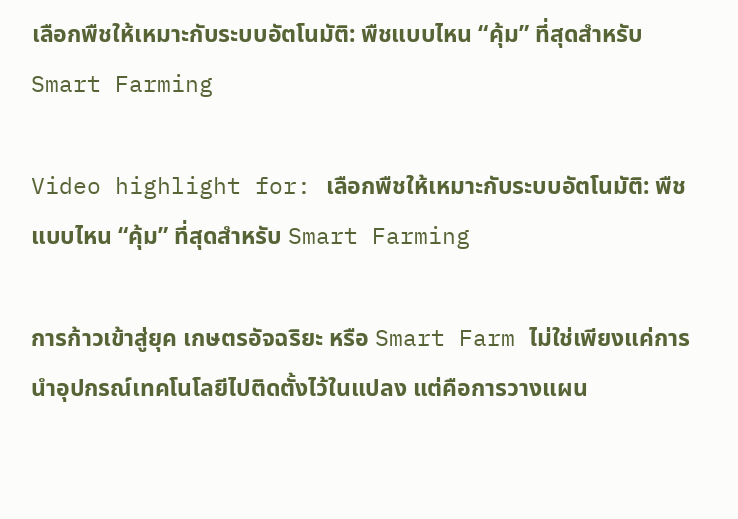เลือกพืชให้เหมาะกับระบบอัตโนมัติ: พืชแบบไหน “คุ้ม” ที่สุดสำหรับ Smart Farming

Video highlight for: เลือกพืชให้เหมาะกับระบบอัตโนมัติ: พืชแบบไหน “คุ้ม” ที่สุดสำหรับ Smart Farming

การก้าวเข้าสู่ยุค เกษตรอัจฉริยะ หรือ Smart Farm ไม่ใช่เพียงแค่การนำอุปกรณ์เทคโนโลยีไปติดตั้งไว้ในแปลง แต่คือการวางแผน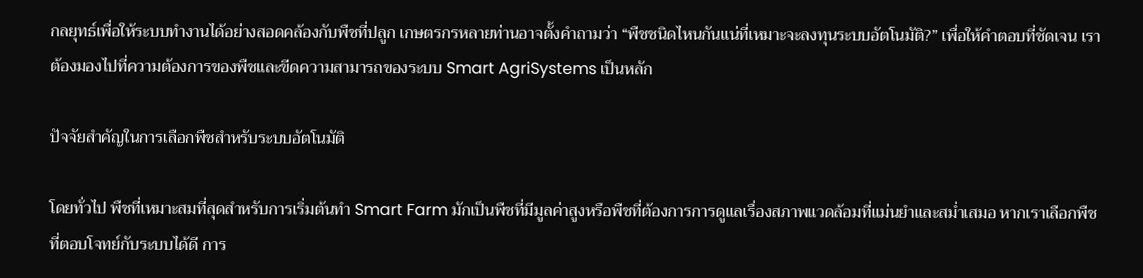กลยุทธ์เพื่อให้ระบบทำงานได้อย่างสอดคล้องกับพืชที่ปลูก เกษตรกรหลายท่านอาจตั้งคำถามว่า “พืชชนิดไหนกันแน่ที่เหมาะจะลงทุนระบบอัตโนมัติ?” เพื่อให้คำตอบที่ชัดเจน เราต้องมองไปที่ความต้องการของพืชและขีดความสามารถของระบบ Smart AgriSystems เป็นหลัก

ปัจจัยสำคัญในการเลือกพืชสำหรับระบบอัตโนมัติ

โดยทั่วไป พืชที่เหมาะสมที่สุดสำหรับการเริ่มต้นทำ Smart Farm มักเป็นพืชที่มีมูลค่าสูงหรือพืชที่ต้องการการดูแลเรื่องสภาพแวดล้อมที่แม่นยำและสม่ำเสมอ หากเราเลือกพืชที่ตอบโจทย์กับระบบได้ดี การ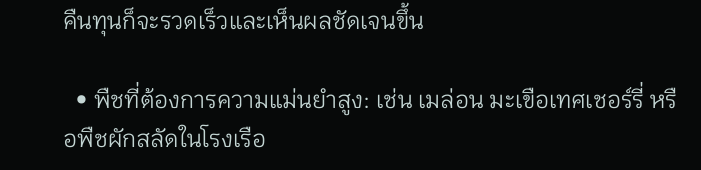คืนทุนก็จะรวดเร็วและเห็นผลชัดเจนขึ้น

  • พืชที่ต้องการความแม่นยำสูง: เช่น เมล่อน มะเขือเทศเชอร์รี่ หรือพืชผักสลัดในโรงเรือ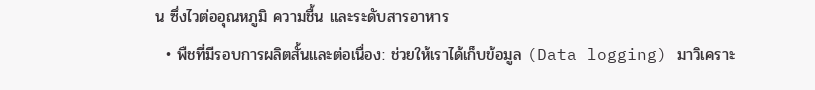น ซึ่งไวต่ออุณหภูมิ ความชื้น และระดับสารอาหาร
  • พืชที่มีรอบการผลิตสั้นและต่อเนื่อง: ช่วยให้เราได้เก็บข้อมูล (Data logging) มาวิเคราะ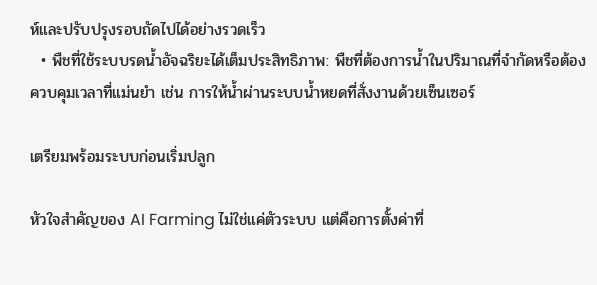ห์และปรับปรุงรอบถัดไปได้อย่างรวดเร็ว
  • พืชที่ใช้ระบบรดน้ำอัจฉริยะได้เต็มประสิทธิภาพ: พืชที่ต้องการน้ำในปริมาณที่จำกัดหรือต้องควบคุมเวลาที่แม่นยำ เช่น การให้น้ำผ่านระบบน้ำหยดที่สั่งงานด้วยเซ็นเซอร์

เตรียมพร้อมระบบก่อนเริ่มปลูก

หัวใจสำคัญของ AI Farming ไม่ใช่แค่ตัวระบบ แต่คือการตั้งค่าที่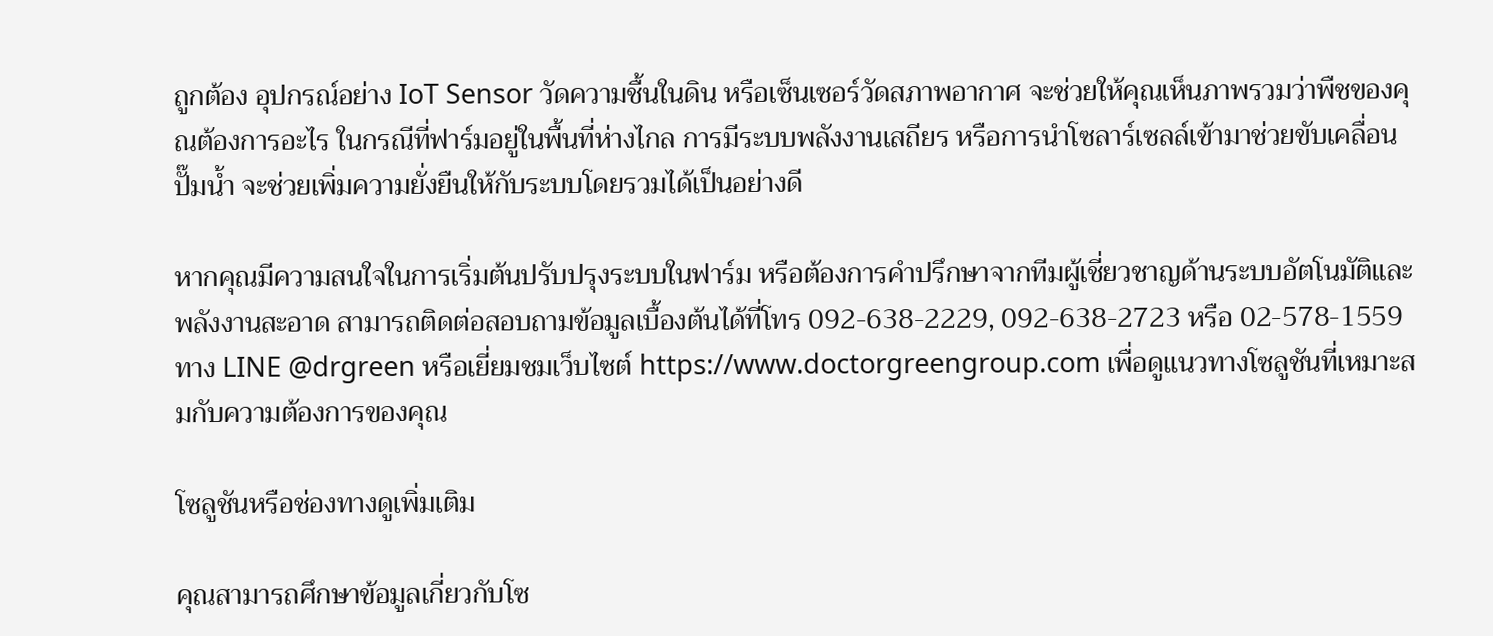ถูกต้อง อุปกรณ์อย่าง IoT Sensor วัดความชื้นในดิน หรือเซ็นเซอร์วัดสภาพอากาศ จะช่วยให้คุณเห็นภาพรวมว่าพืชของคุณต้องการอะไร ในกรณีที่ฟาร์มอยู่ในพื้นที่ห่างไกล การมีระบบพลังงานเสถียร หรือการนำโซลาร์เซลล์เข้ามาช่วยขับเคลื่อนปั๊มน้ำ จะช่วยเพิ่มความยั่งยืนให้กับระบบโดยรวมได้เป็นอย่างดี

หากคุณมีความสนใจในการเริ่มต้นปรับปรุงระบบในฟาร์ม หรือต้องการคำปรึกษาจากทีมผู้เชี่ยวชาญด้านระบบอัตโนมัติและพลังงานสะอาด สามารถติดต่อสอบถามข้อมูลเบื้องต้นได้ที่โทร 092-638-2229, 092-638-2723 หรือ 02-578-1559 ทาง LINE @drgreen หรือเยี่ยมชมเว็บไซต์ https://www.doctorgreengroup.com เพื่อดูแนวทางโซลูชันที่เหมาะสมกับความต้องการของคุณ

โซลูชันหรือช่องทางดูเพิ่มเติม

คุณสามารถศึกษาข้อมูลเกี่ยวกับโซ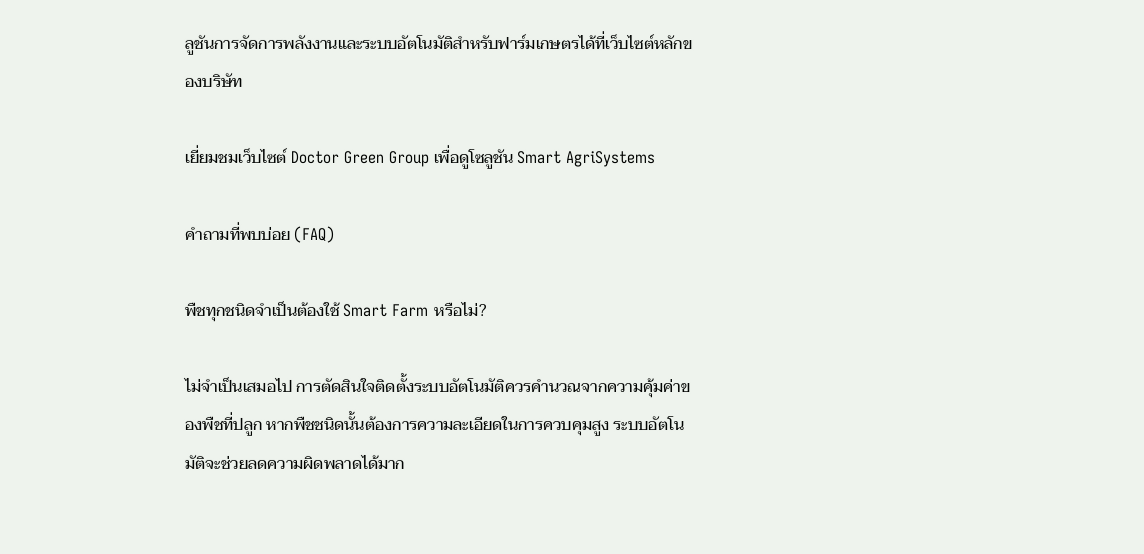ลูชันการจัดการพลังงานและระบบอัตโนมัติสำหรับฟาร์มเกษตรได้ที่เว็บไซต์หลักของบริษัท

เยี่ยมชมเว็บไซต์ Doctor Green Group เพื่อดูโซลูชัน Smart AgriSystems

คำถามที่พบบ่อย (FAQ)

พืชทุกชนิดจำเป็นต้องใช้ Smart Farm หรือไม่?

ไม่จำเป็นเสมอไป การตัดสินใจติดตั้งระบบอัตโนมัติควรคำนวณจากความคุ้มค่าของพืชที่ปลูก หากพืชชนิดนั้นต้องการความละเอียดในการควบคุมสูง ระบบอัตโนมัติจะช่วยลดความผิดพลาดได้มาก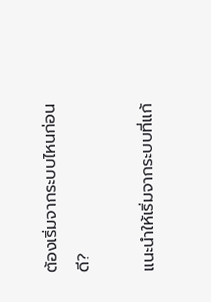ต้องเริ่มจากระบบไหนก่อนดี?

แนะนำให้เริ่มจากระบบที่แก้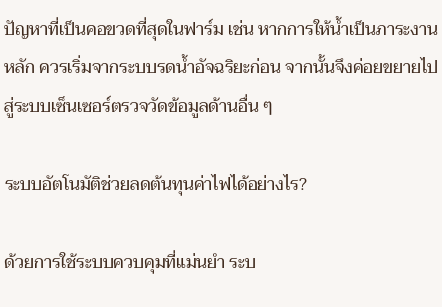ปัญหาที่เป็นคอขวดที่สุดในฟาร์ม เช่น หากการให้น้ำเป็นภาระงานหลัก ควรเริ่มจากระบบรดน้ำอัจฉริยะก่อน จากนั้นจึงค่อยขยายไปสู่ระบบเซ็นเซอร์ตรวจวัดข้อมูลด้านอื่น ๆ

ระบบอัตโนมัติช่วยลดต้นทุนค่าไฟได้อย่างไร?

ด้วยการใช้ระบบควบคุมที่แม่นยำ ระบ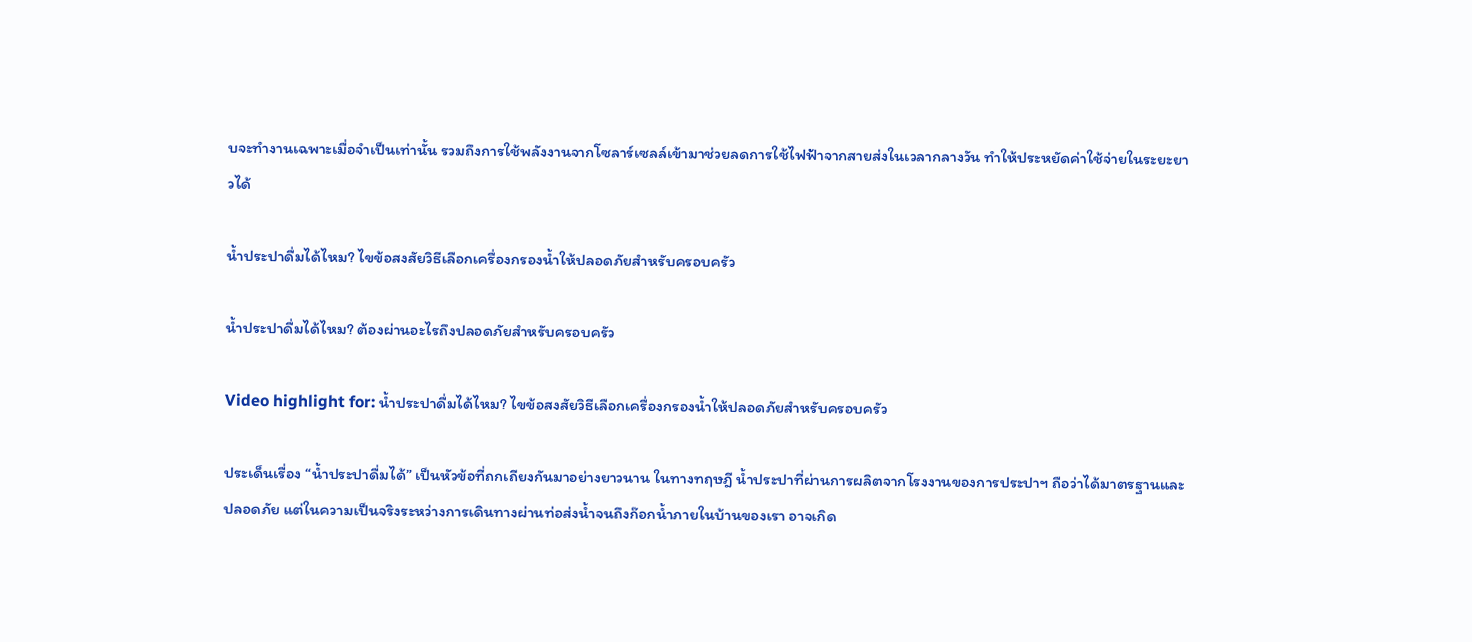บจะทำงานเฉพาะเมื่อจำเป็นเท่านั้น รวมถึงการใช้พลังงานจากโซลาร์เซลล์เข้ามาช่วยลดการใช้ไฟฟ้าจากสายส่งในเวลากลางวัน ทำให้ประหยัดค่าใช้จ่ายในระยะยาวได้

น้ำประปาดื่มได้ไหม? ไขข้อสงสัยวิธีเลือกเครื่องกรองน้ำให้ปลอดภัยสำหรับครอบครัว

น้ำประปาดื่มได้ไหม? ต้องผ่านอะไรถึงปลอดภัยสำหรับครอบครัว

Video highlight for: น้ำประปาดื่มได้ไหม? ไขข้อสงสัยวิธีเลือกเครื่องกรองน้ำให้ปลอดภัยสำหรับครอบครัว

ประเด็นเรื่อง “น้ำประปาดื่มได้” เป็นหัวข้อที่ถกเถียงกันมาอย่างยาวนาน ในทางทฤษฎี น้ำประปาที่ผ่านการผลิตจากโรงงานของการประปาฯ ถือว่าได้มาตรฐานและปลอดภัย แต่ในความเป็นจริงระหว่างการเดินทางผ่านท่อส่งน้ำจนถึงก๊อกน้ำภายในบ้านของเรา อาจเกิด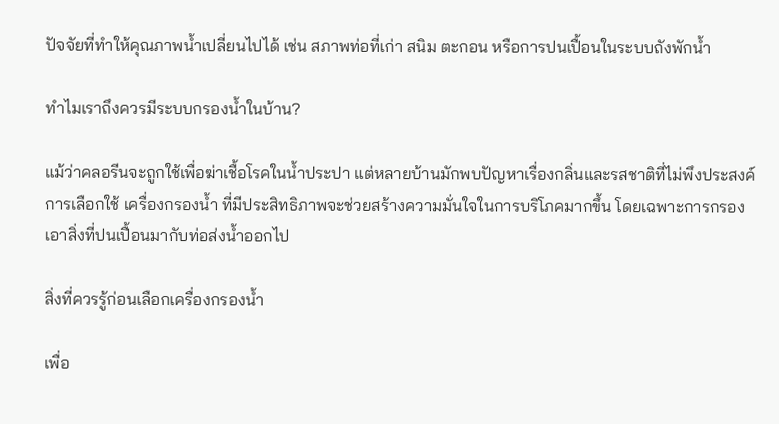ปัจจัยที่ทำให้คุณภาพน้ำเปลี่ยนไปได้ เช่น สภาพท่อที่เก่า สนิม ตะกอน หรือการปนเปื้อนในระบบถังพักน้ำ

ทำไมเราถึงควรมีระบบกรองน้ำในบ้าน?

แม้ว่าคลอรีนจะถูกใช้เพื่อฆ่าเชื้อโรคในน้ำประปา แต่หลายบ้านมักพบปัญหาเรื่องกลิ่นและรสชาติที่ไม่พึงประสงค์ การเลือกใช้ เครื่องกรองน้ำ ที่มีประสิทธิภาพจะช่วยสร้างความมั่นใจในการบริโภคมากขึ้น โดยเฉพาะการกรองเอาสิ่งที่ปนเปื้อนมากับท่อส่งน้ำออกไป

สิ่งที่ควรรู้ก่อนเลือกเครื่องกรองน้ำ

เพื่อ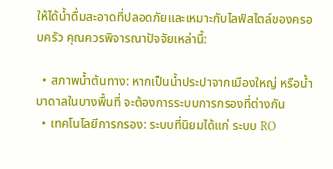ให้ได้น้ำดื่มสะอาดที่ปลอดภัยและเหมาะกับไลฟ์สไตล์ของครอบครัว คุณควรพิจารณาปัจจัยเหล่านี้:

  • สภาพน้ำต้นทาง: หากเป็นน้ำประปาจากเมืองใหญ่ หรือน้ำบาดาลในบางพื้นที่ จะต้องการระบบการกรองที่ต่างกัน
  • เทคโนโลยีการกรอง: ระบบที่นิยมได้แก่ ระบบ RO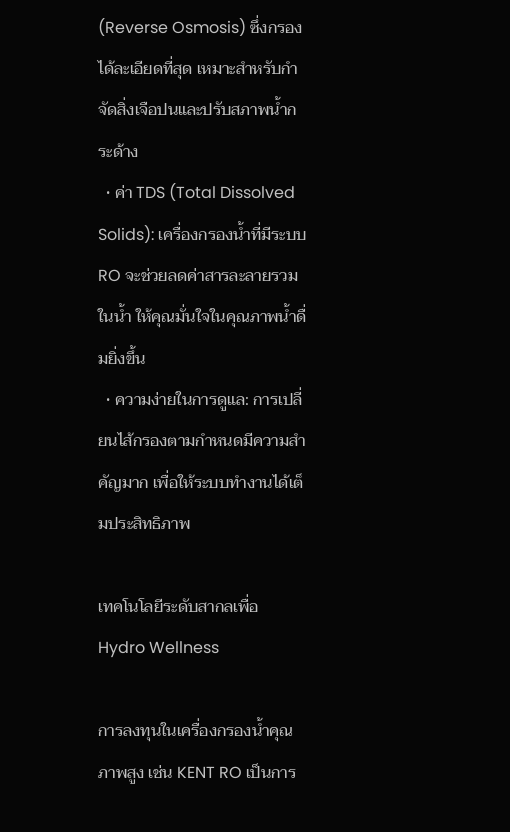(Reverse Osmosis) ซึ่งกรองได้ละเอียดที่สุด เหมาะสำหรับกำจัดสิ่งเจือปนและปรับสภาพน้ำกระด้าง
  • ค่า TDS (Total Dissolved Solids): เครื่องกรองน้ำที่มีระบบ RO จะช่วยลดค่าสารละลายรวมในน้ำ ให้คุณมั่นใจในคุณภาพน้ำดื่มยิ่งขึ้น
  • ความง่ายในการดูแล: การเปลี่ยนไส้กรองตามกำหนดมีความสำคัญมาก เพื่อให้ระบบทำงานได้เต็มประสิทธิภาพ

เทคโนโลยีระดับสากลเพื่อ Hydro Wellness

การลงทุนในเครื่องกรองน้ำคุณภาพสูง เช่น KENT RO เป็นการ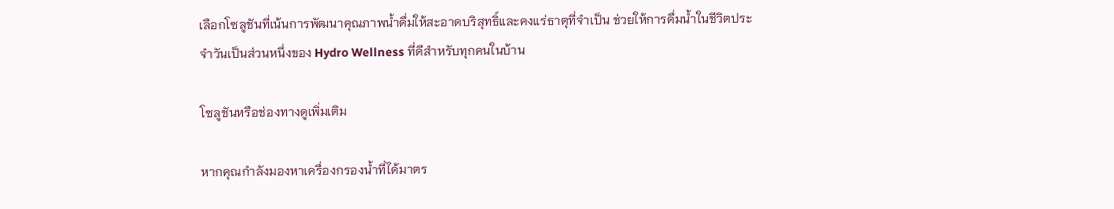เลือกโซลูชันที่เน้นการพัฒนาคุณภาพน้ำดื่มให้สะอาดบริสุทธิ์และคงแร่ธาตุที่จำเป็น ช่วยให้การดื่มน้ำในชีวิตประจำวันเป็นส่วนหนึ่งของ Hydro Wellness ที่ดีสำหรับทุกคนในบ้าน

โซลูชันหรือช่องทางดูเพิ่มเติม

หากคุณกำลังมองหาเครื่องกรองน้ำที่ได้มาตร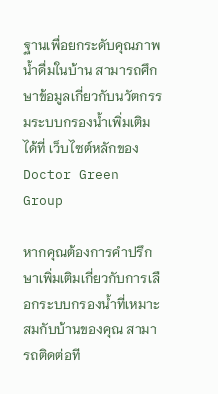ฐานเพื่อยกระดับคุณภาพน้ำดื่มในบ้าน สามารถศึกษาข้อมูลเกี่ยวกับนวัตกรรมระบบกรองน้ำเพิ่มเติมได้ที่ เว็บไซต์หลักของ Doctor Green Group

หากคุณต้องการคำปรึกษาเพิ่มเติมเกี่ยวกับการเลือกระบบกรองน้ำที่เหมาะสมกับบ้านของคุณ สามารถติดต่อที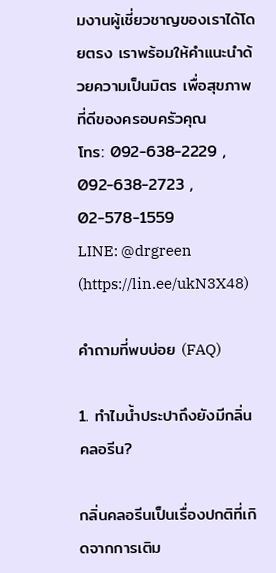มงานผู้เชี่ยวชาญของเราได้โดยตรง เราพร้อมให้คำแนะนำด้วยความเป็นมิตร เพื่อสุขภาพที่ดีของครอบครัวคุณ
โทร: 092-638-2229 , 092-638-2723 , 02-578-1559
LINE: @drgreen (https://lin.ee/ukN3X48)

คำถามที่พบบ่อย (FAQ)

1. ทำไมน้ำประปาถึงยังมีกลิ่นคลอรีน?

กลิ่นคลอรีนเป็นเรื่องปกติที่เกิดจากการเติม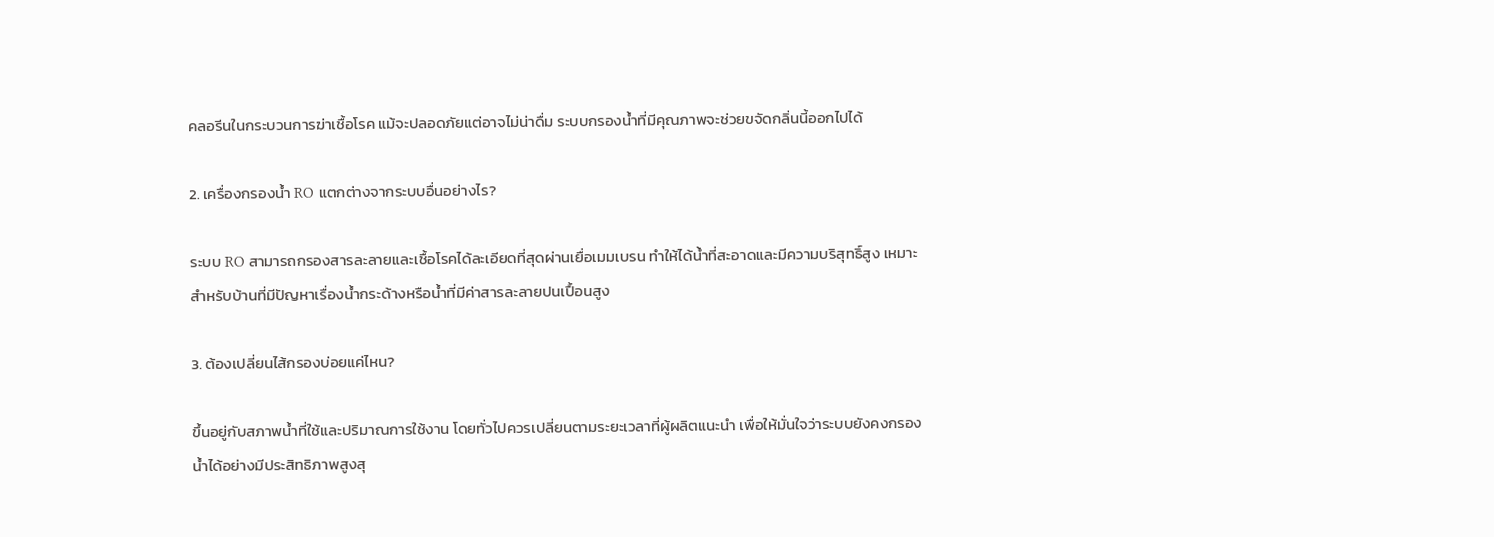คลอรีนในกระบวนการฆ่าเชื้อโรค แม้จะปลอดภัยแต่อาจไม่น่าดื่ม ระบบกรองน้ำที่มีคุณภาพจะช่วยขจัดกลิ่นนี้ออกไปได้

2. เครื่องกรองน้ำ RO แตกต่างจากระบบอื่นอย่างไร?

ระบบ RO สามารถกรองสารละลายและเชื้อโรคได้ละเอียดที่สุดผ่านเยื่อเมมเบรน ทำให้ได้น้ำที่สะอาดและมีความบริสุทธิ์สูง เหมาะสำหรับบ้านที่มีปัญหาเรื่องน้ำกระด้างหรือน้ำที่มีค่าสารละลายปนเปื้อนสูง

3. ต้องเปลี่ยนไส้กรองบ่อยแค่ไหน?

ขึ้นอยู่กับสภาพน้ำที่ใช้และปริมาณการใช้งาน โดยทั่วไปควรเปลี่ยนตามระยะเวลาที่ผู้ผลิตแนะนำ เพื่อให้มั่นใจว่าระบบยังคงกรองน้ำได้อย่างมีประสิทธิภาพสูงสุ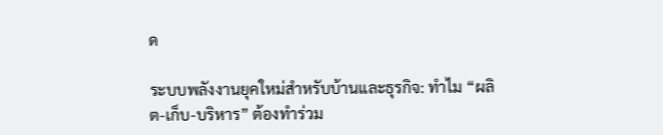ด

ระบบพลังงานยุคใหม่สำหรับบ้านและธุรกิจ: ทำไม “ผลิต-เก็บ-บริหาร” ต้องทำร่วม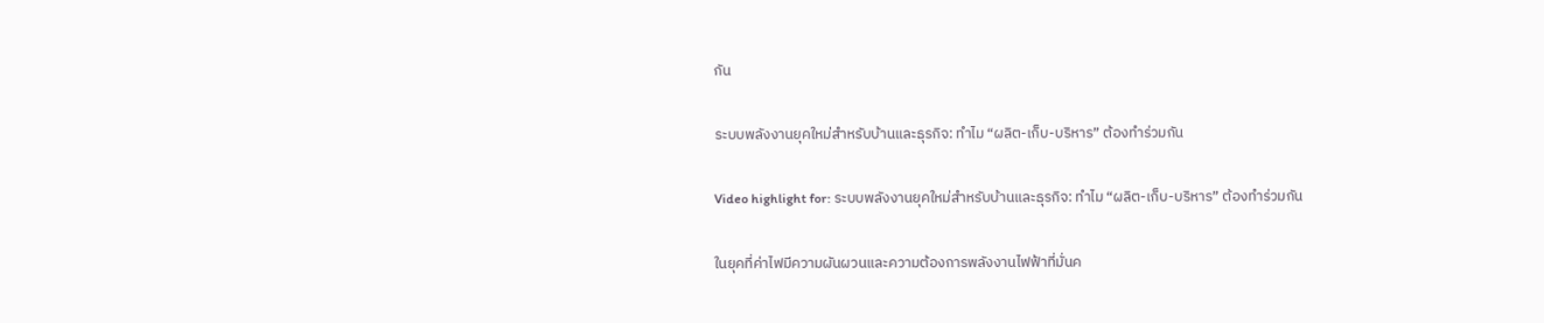กัน

ระบบพลังงานยุคใหม่สำหรับบ้านและธุรกิจ: ทำไม “ผลิต-เก็บ-บริหาร” ต้องทำร่วมกัน

Video highlight for: ระบบพลังงานยุคใหม่สำหรับบ้านและธุรกิจ: ทำไม “ผลิต-เก็บ-บริหาร” ต้องทำร่วมกัน

ในยุคที่ค่าไฟมีความผันผวนและความต้องการพลังงานไฟฟ้าที่มั่นค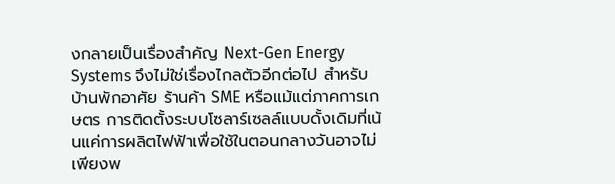งกลายเป็นเรื่องสำคัญ Next-Gen Energy Systems จึงไม่ใช่เรื่องไกลตัวอีกต่อไป สำหรับบ้านพักอาศัย ร้านค้า SME หรือแม้แต่ภาคการเกษตร การติดตั้งระบบโซลาร์เซลล์แบบดั้งเดิมที่เน้นแค่การผลิตไฟฟ้าเพื่อใช้ในตอนกลางวันอาจไม่เพียงพ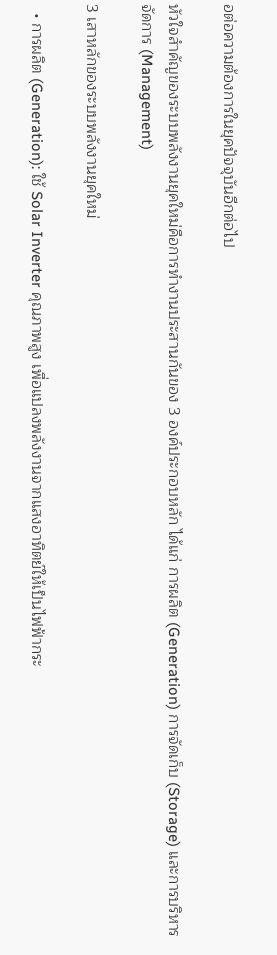อต่อความต้องการในยุคปัจจุบันอีกต่อไป

หัวใจสำคัญของระบบพลังงานยุคใหม่คือการทำงานประสานกันของ 3 องค์ประกอบหลัก ได้แก่ การผลิต (Generation) การจัดเก็บ (Storage) และการบริหารจัดการ (Management)

3 เสาหลักของระบบพลังงานยุคใหม่

  • การผลิต (Generation): ใช้ Solar Inverter คุณภาพสูง เพื่อแปลงพลังงานจากแสงอาทิตย์ให้เป็นไฟฟ้ากระ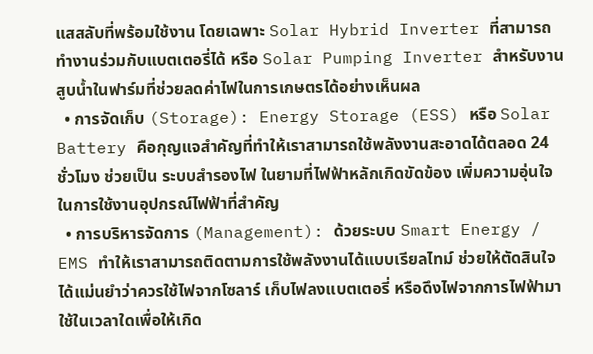แสสลับที่พร้อมใช้งาน โดยเฉพาะ Solar Hybrid Inverter ที่สามารถทำงานร่วมกับแบตเตอรี่ได้ หรือ Solar Pumping Inverter สำหรับงานสูบน้ำในฟาร์มที่ช่วยลดค่าไฟในการเกษตรได้อย่างเห็นผล
  • การจัดเก็บ (Storage): Energy Storage (ESS) หรือ Solar Battery คือกุญแจสำคัญที่ทำให้เราสามารถใช้พลังงานสะอาดได้ตลอด 24 ชั่วโมง ช่วยเป็น ระบบสำรองไฟ ในยามที่ไฟฟ้าหลักเกิดขัดข้อง เพิ่มความอุ่นใจในการใช้งานอุปกรณ์ไฟฟ้าที่สำคัญ
  • การบริหารจัดการ (Management): ด้วยระบบ Smart Energy / EMS ทำให้เราสามารถติดตามการใช้พลังงานได้แบบเรียลไทม์ ช่วยให้ตัดสินใจได้แม่นยำว่าควรใช้ไฟจากโซลาร์ เก็บไฟลงแบตเตอรี่ หรือดึงไฟจากการไฟฟ้ามาใช้ในเวลาใดเพื่อให้เกิด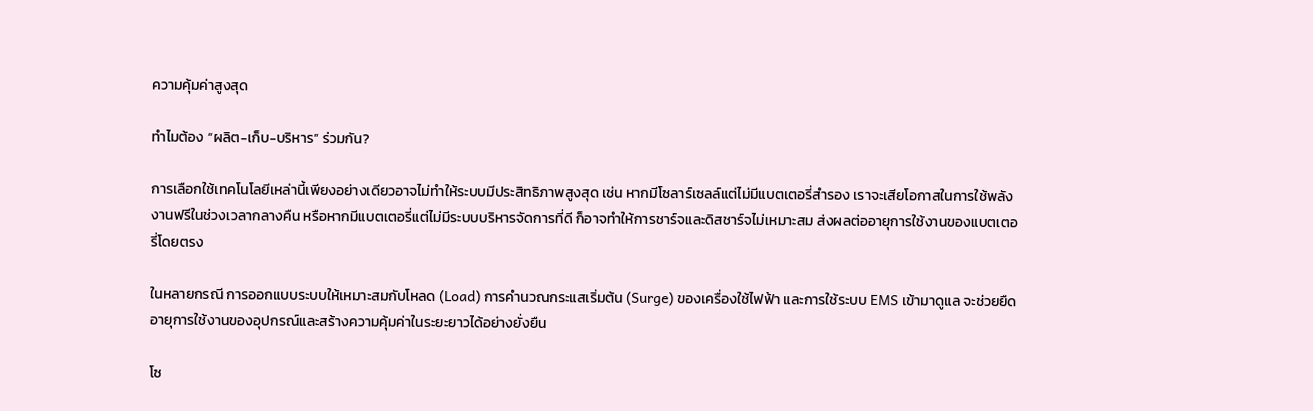ความคุ้มค่าสูงสุด

ทำไมต้อง “ผลิต-เก็บ-บริหาร” ร่วมกัน?

การเลือกใช้เทคโนโลยีเหล่านี้เพียงอย่างเดียวอาจไม่ทำให้ระบบมีประสิทธิภาพสูงสุด เช่น หากมีโซลาร์เซลล์แต่ไม่มีแบตเตอรี่สำรอง เราจะเสียโอกาสในการใช้พลังงานฟรีในช่วงเวลากลางคืน หรือหากมีแบตเตอรี่แต่ไม่มีระบบบริหารจัดการที่ดี ก็อาจทำให้การชาร์จและดิสชาร์จไม่เหมาะสม ส่งผลต่ออายุการใช้งานของแบตเตอรี่โดยตรง

ในหลายกรณี การออกแบบระบบให้เหมาะสมกับโหลด (Load) การคำนวณกระแสเริ่มต้น (Surge) ของเครื่องใช้ไฟฟ้า และการใช้ระบบ EMS เข้ามาดูแล จะช่วยยืดอายุการใช้งานของอุปกรณ์และสร้างความคุ้มค่าในระยะยาวได้อย่างยั่งยืน

โซ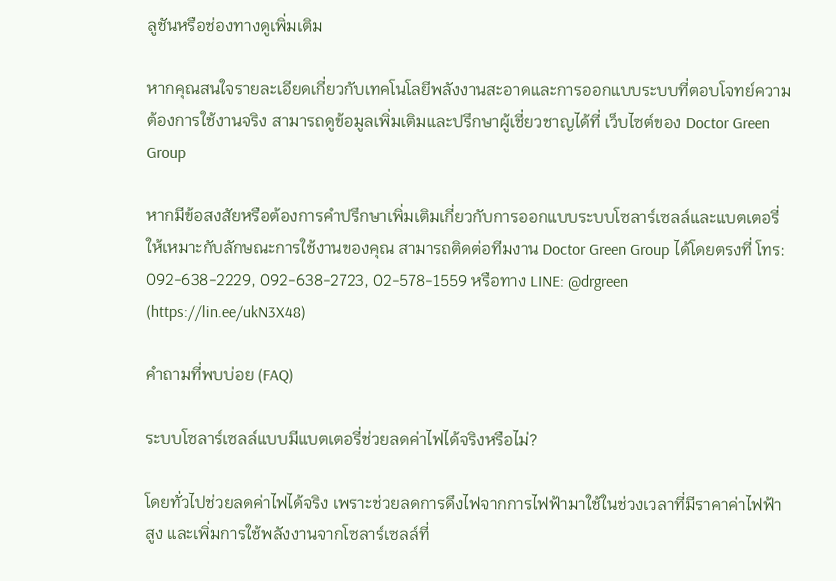ลูชันหรือช่องทางดูเพิ่มเติม

หากคุณสนใจรายละเอียดเกี่ยวกับเทคโนโลยีพลังงานสะอาดและการออกแบบระบบที่ตอบโจทย์ความต้องการใช้งานจริง สามารถดูข้อมูลเพิ่มเติมและปรึกษาผู้เชี่ยวชาญได้ที่ เว็บไซต์ของ Doctor Green Group

หากมีข้อสงสัยหรือต้องการคำปรึกษาเพิ่มเติมเกี่ยวกับการออกแบบระบบโซลาร์เซลล์และแบตเตอรี่ให้เหมาะกับลักษณะการใช้งานของคุณ สามารถติดต่อทีมงาน Doctor Green Group ได้โดยตรงที่ โทร: 092-638-2229, 092-638-2723, 02-578-1559 หรือทาง LINE: @drgreen (https://lin.ee/ukN3X48)

คำถามที่พบบ่อย (FAQ)

ระบบโซลาร์เซลล์แบบมีแบตเตอรี่ช่วยลดค่าไฟได้จริงหรือไม่?

โดยทั่วไปช่วยลดค่าไฟได้จริง เพราะช่วยลดการดึงไฟจากการไฟฟ้ามาใช้ในช่วงเวลาที่มีราคาค่าไฟฟ้าสูง และเพิ่มการใช้พลังงานจากโซลาร์เซลล์ที่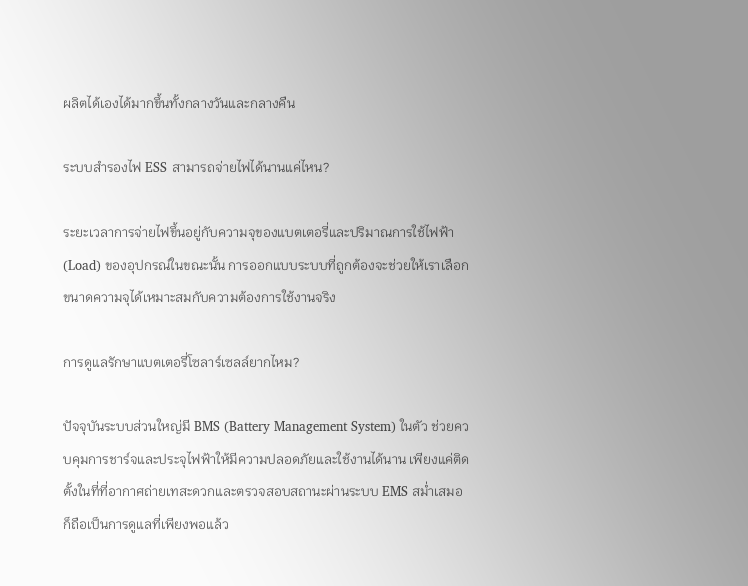ผลิตได้เองได้มากขึ้นทั้งกลางวันและกลางคืน

ระบบสำรองไฟ ESS สามารถจ่ายไฟได้นานแค่ไหน?

ระยะเวลาการจ่ายไฟขึ้นอยู่กับความจุของแบตเตอรี่และปริมาณการใช้ไฟฟ้า (Load) ของอุปกรณ์ในขณะนั้น การออกแบบระบบที่ถูกต้องจะช่วยให้เราเลือกขนาดความจุได้เหมาะสมกับความต้องการใช้งานจริง

การดูแลรักษาแบตเตอรี่โซลาร์เซลล์ยากไหม?

ปัจจุบันระบบส่วนใหญ่มี BMS (Battery Management System) ในตัว ช่วยควบคุมการชาร์จและประจุไฟฟ้าให้มีความปลอดภัยและใช้งานได้นาน เพียงแค่ติดตั้งในที่ที่อากาศถ่ายเทสะดวกและตรวจสอบสถานะผ่านระบบ EMS สม่ำเสมอ ก็ถือเป็นการดูแลที่เพียงพอแล้ว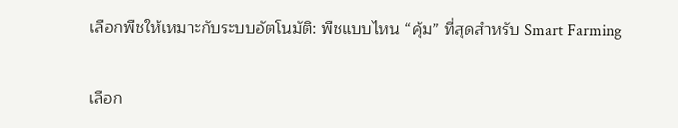เลือกพืชให้เหมาะกับระบบอัตโนมัติ: พืชแบบไหน “คุ้ม” ที่สุดสำหรับ Smart Farming

เลือก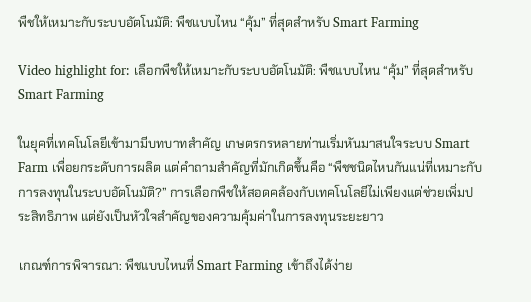พืชให้เหมาะกับระบบอัตโนมัติ: พืชแบบไหน “คุ้ม” ที่สุดสำหรับ Smart Farming

Video highlight for: เลือกพืชให้เหมาะกับระบบอัตโนมัติ: พืชแบบไหน “คุ้ม” ที่สุดสำหรับ Smart Farming

ในยุคที่เทคโนโลยีเข้ามามีบทบาทสำคัญ เกษตรกรหลายท่านเริ่มหันมาสนใจระบบ Smart Farm เพื่อยกระดับการผลิต แต่คำถามสำคัญที่มักเกิดขึ้นคือ “พืชชนิดไหนกันแน่ที่เหมาะกับการลงทุนในระบบอัตโนมัติ?” การเลือกพืชให้สอดคล้องกับเทคโนโลยีไม่เพียงแต่ช่วยเพิ่มประสิทธิภาพ แต่ยังเป็นหัวใจสำคัญของความคุ้มค่าในการลงทุนระยะยาว

เกณฑ์การพิจารณา: พืชแบบไหนที่ Smart Farming เข้าถึงได้ง่าย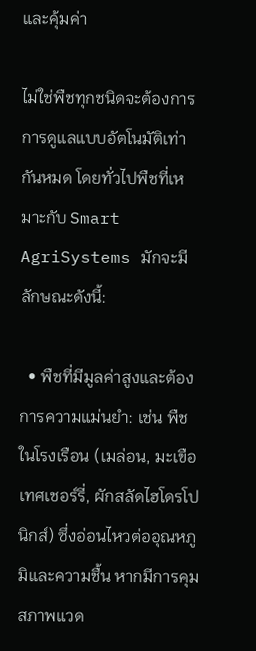และคุ้มค่า

ไม่ใช่พืชทุกชนิดจะต้องการการดูแลแบบอัตโนมัติเท่ากันหมด โดยทั่วไปพืชที่เหมาะกับ Smart AgriSystems มักจะมีลักษณะดังนี้:

  • พืชที่มีมูลค่าสูงและต้องการความแม่นยำ: เช่น พืชในโรงเรือน (เมล่อน, มะเขือเทศเชอร์รี่, ผักสลัดไฮโดรโปนิกส์) ซึ่งอ่อนไหวต่ออุณหภูมิและความชื้น หากมีการคุมสภาพแวด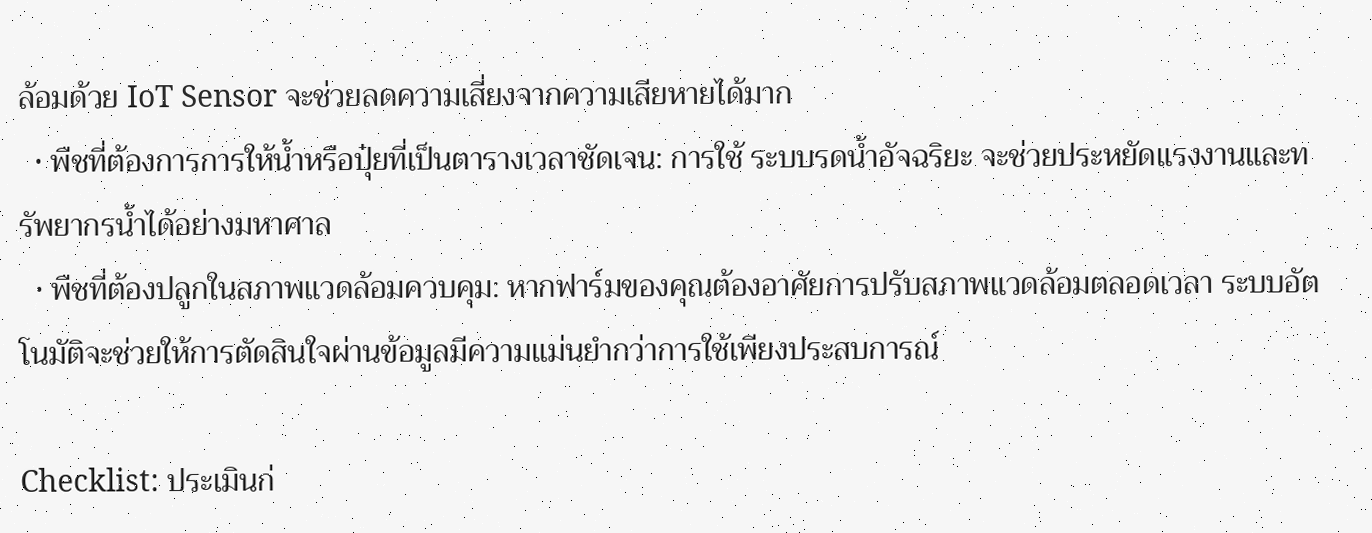ล้อมด้วย IoT Sensor จะช่วยลดความเสี่ยงจากความเสียหายได้มาก
  • พืชที่ต้องการการให้น้ำหรือปุ๋ยที่เป็นตารางเวลาชัดเจน: การใช้ ระบบรดน้ำอัจฉริยะ จะช่วยประหยัดแรงงานและทรัพยากรน้ำได้อย่างมหาศาล
  • พืชที่ต้องปลูกในสภาพแวดล้อมควบคุม: หากฟาร์มของคุณต้องอาศัยการปรับสภาพแวดล้อมตลอดเวลา ระบบอัตโนมัติจะช่วยให้การตัดสินใจผ่านข้อมูลมีความแม่นยำกว่าการใช้เพียงประสบการณ์

Checklist: ประเมินก่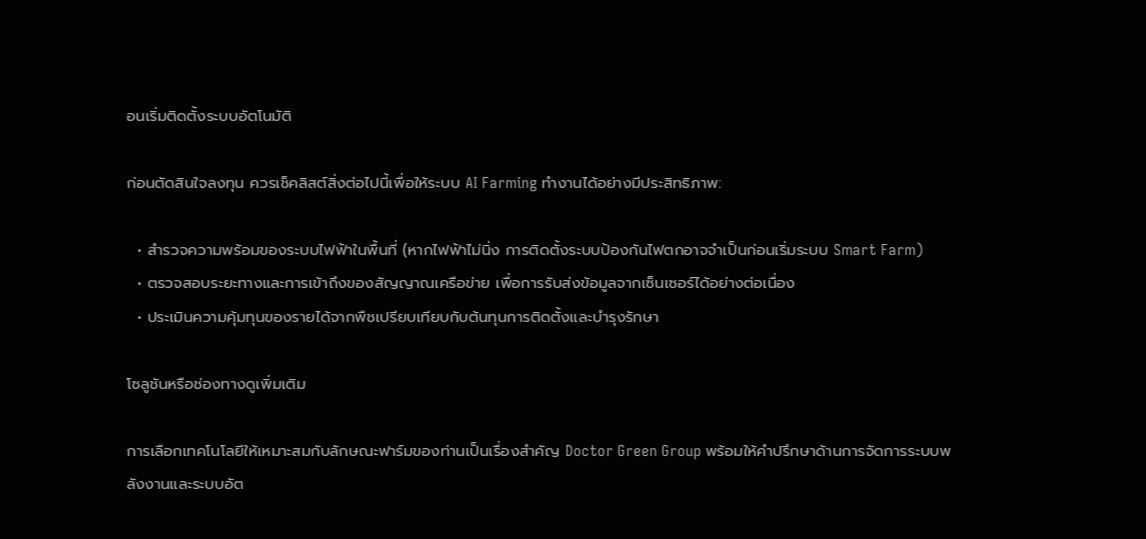อนเริ่มติดตั้งระบบอัตโนมัติ

ก่อนตัดสินใจลงทุน ควรเช็คลิสต์สิ่งต่อไปนี้เพื่อให้ระบบ AI Farming ทำงานได้อย่างมีประสิทธิภาพ:

  • สำรวจความพร้อมของระบบไฟฟ้าในพื้นที่ (หากไฟฟ้าไม่นิ่ง การติดตั้งระบบป้องกันไฟตกอาจจำเป็นก่อนเริ่มระบบ Smart Farm)
  • ตรวจสอบระยะทางและการเข้าถึงของสัญญาณเครือข่าย เพื่อการรับส่งข้อมูลจากเซ็นเซอร์ได้อย่างต่อเนื่อง
  • ประเมินความคุ้มทุนของรายได้จากพืชเปรียบเทียบกับต้นทุนการติดตั้งและบำรุงรักษา

โซลูชันหรือช่องทางดูเพิ่มเติม

การเลือกเทคโนโลยีให้เหมาะสมกับลักษณะฟาร์มของท่านเป็นเรื่องสำคัญ Doctor Green Group พร้อมให้คำปรึกษาด้านการจัดการระบบพลังงานและระบบอัต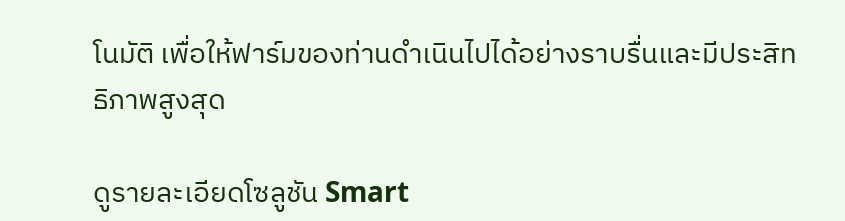โนมัติ เพื่อให้ฟาร์มของท่านดำเนินไปได้อย่างราบรื่นและมีประสิทธิภาพสูงสุด

ดูรายละเอียดโซลูชัน Smart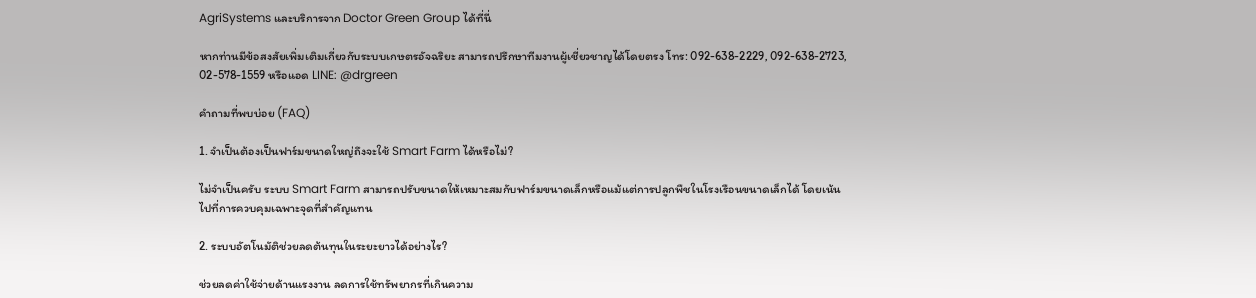AgriSystems และบริการจาก Doctor Green Group ได้ที่นี่

หากท่านมีข้อสงสัยเพิ่มเติมเกี่ยวกับระบบเกษตรอัจฉริยะ สามารถปรึกษาทีมงานผู้เชี่ยวชาญได้โดยตรง โทร: 092-638-2229, 092-638-2723, 02-578-1559 หรือแอด LINE: @drgreen

คำถามที่พบบ่อย (FAQ)

1. จำเป็นต้องเป็นฟาร์มขนาดใหญ่ถึงจะใช้ Smart Farm ได้หรือไม่?

ไม่จำเป็นครับ ระบบ Smart Farm สามารถปรับขนาดให้เหมาะสมกับฟาร์มขนาดเล็กหรือแม้แต่การปลูกพืชในโรงเรือนขนาดเล็กได้ โดยเน้นไปที่การควบคุมเฉพาะจุดที่สำคัญแทน

2. ระบบอัตโนมัติช่วยลดต้นทุนในระยะยาวได้อย่างไร?

ช่วยลดค่าใช้จ่ายด้านแรงงาน ลดการใช้ทรัพยากรที่เกินความ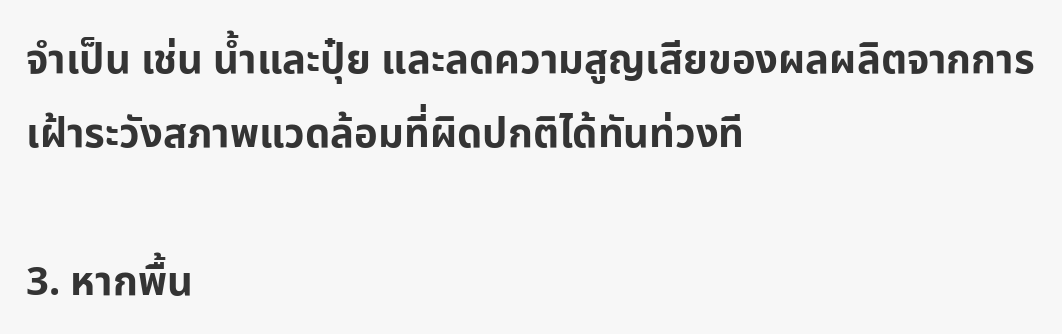จำเป็น เช่น น้ำและปุ๋ย และลดความสูญเสียของผลผลิตจากการเฝ้าระวังสภาพแวดล้อมที่ผิดปกติได้ทันท่วงที

3. หากพื้น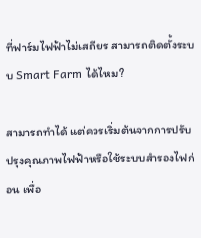ที่ฟาร์มไฟฟ้าไม่เสถียร สามารถติดตั้งระบบ Smart Farm ได้ไหม?

สามารถทำได้ แต่ควรเริ่มต้นจากการปรับปรุงคุณภาพไฟฟ้าหรือใช้ระบบสำรองไฟก่อน เพื่อ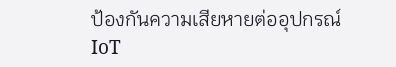ป้องกันความเสียหายต่ออุปกรณ์ IoT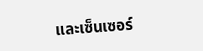และเซ็นเซอร์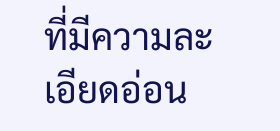ที่มีความละเอียดอ่อน